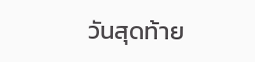วันสุดท้าย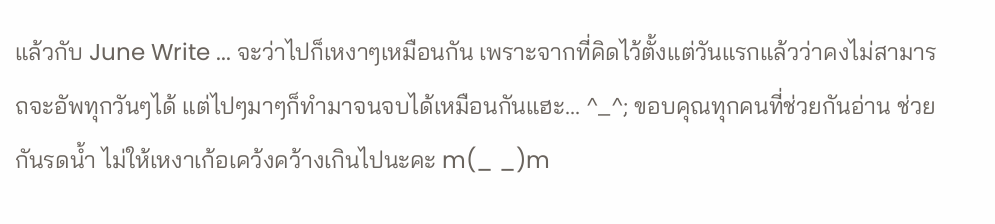แล้วกับ June Write ... จะว่าไปก็เหงาๆเหมือนกัน เพราะจากที่คิดไว้ตั้งแต่วันแรกแล้วว่าคงไม่สามารถจะอัพทุกวันๆได้ แต่ไปๆมาๆก็ทำมาจนจบได้เหมือนกันแฮะ... ^_^; ขอบคุณทุกคนที่ช่วยกันอ่าน ช่วยกันรดน้ำ ไม่ให้เหงาเก้อเคว้งคว้างเกินไปนะคะ m(_ _)m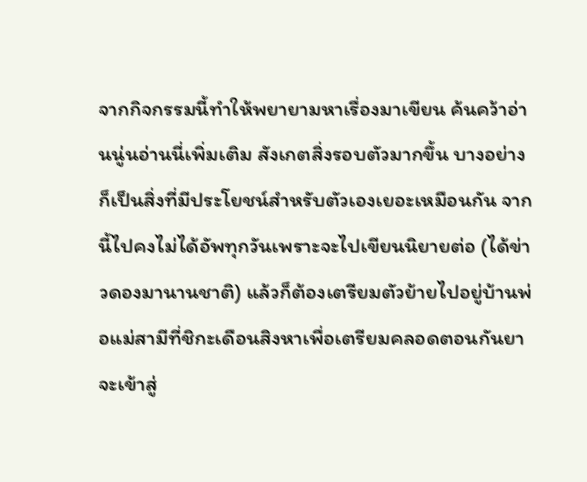จากกิจกรรมนี้ทำให้พยายามหาเรื่องมาเขียน ค้นคว้าอ่านนู่นอ่านนี่เพิ่มเติม สังเกตสิ่งรอบตัวมากขึ้น บางอย่างก็เป็นสิ่งที่มีประโยชน์สำหรับตัวเองเยอะเหมือนกัน จากนี้ไปคงไม่ได้อัพทุกวันเพราะจะไปเขียนนิยายต่อ (ได้ข่าวดองมานานชาติ) แล้วก็ต้องเตรียมตัวย้ายไปอยู่บ้านพ่อแม่สามีที่ชิกะเดือนสิงหาเพื่อเตรียมคลอดตอนกันยา จะเข้าสู่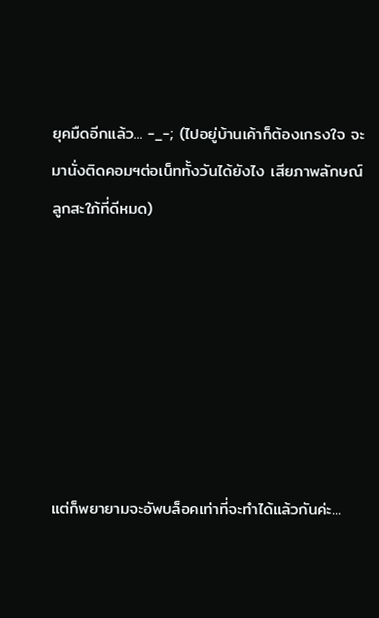ยุคมืดอีกแล้ว... -_-; (ไปอยู่บ้านเค้าก็ต้องเกรงใจ จะมานั่งติดคอมฯต่อเน็ททั้งวันได้ยังไง เสียภาพลักษณ์ลูกสะใภ้ที่ดีหมด)







แต่ก็พยายามจะอัพบล็อคเท่าที่จะทำได้แล้วกันค่ะ...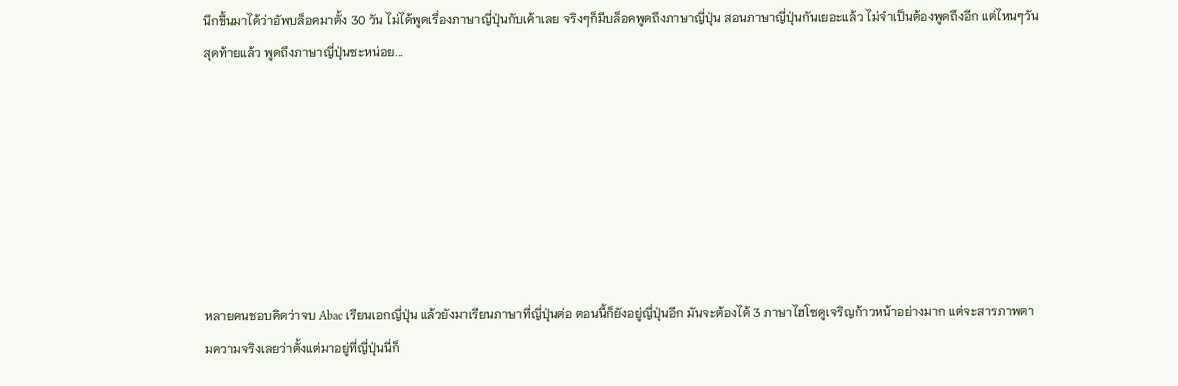นึกขึ้นมาได้ว่าอัพบล็อคมาตั้ง 30 วัน ไม่ได้พูดเรื่องภาษาญี่ปุ่นกับเค้าเลย จริงๆก็มีบล็อคพูดถึงภาษาญี่ปุ่น สอนภาษาญี่ปุ่นกันเยอะแล้ว ไม่จำเป็นต้องพูดถึงอีก แต่ไหนๆวันสุดท้ายแล้ว พูดถึงภาษาญี่ปุ่นซะหน่อย...







หลายคนชอบคิดว่าจบ Abac เรียนเอกญี่ปุ่น แล้วยังมาเรียนภาษาที่ญี่ปุ่นต่อ ตอนนี้ก็ยังอยู่ญี่ปุ่นอีก มันจะต้องได้ 3 ภาษาไฮโซดูเจริญก้าวหน้าอย่างมาก แต่จะสารภาพตามความจริงเลยว่าตั้งแต่มาอยู่ที่ญี่ปุ่นนี่ก็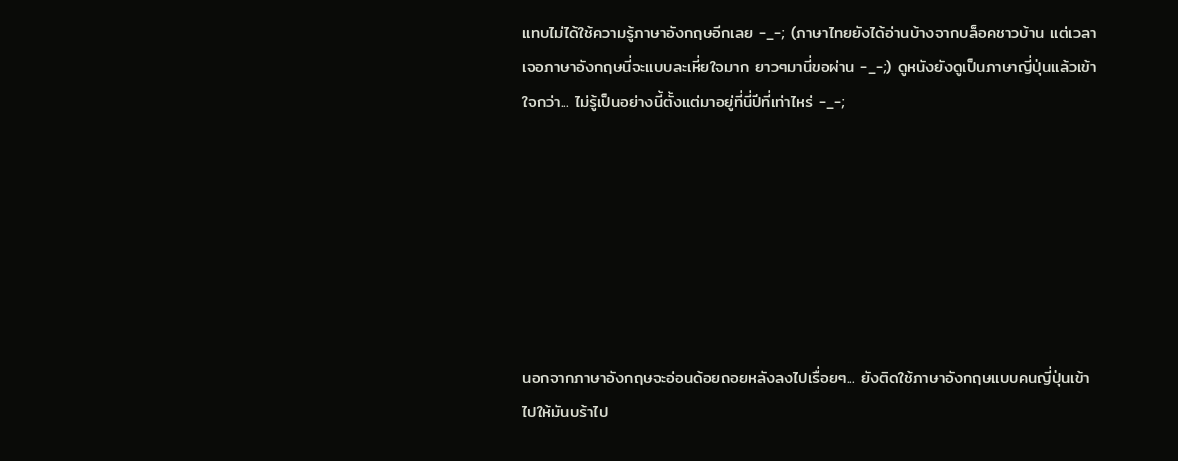แทบไม่ได้ใช้ความรู้ภาษาอังกฤษอีกเลย -_-; (ภาษาไทยยังได้อ่านบ้างจากบล็อคชาวบ้าน แต่เวลาเจอภาษาอังกฤษนี่จะแบบละเหี่ยใจมาก ยาวๆมานี่ขอผ่าน -_-;) ดูหนังยังดูเป็นภาษาญี่ปุ่นแล้วเข้าใจกว่า... ไม่รู้เป็นอย่างนี้ตั้งแต่มาอยู่ที่นี่ปีที่เท่าไหร่ -_-;







นอกจากภาษาอังกฤษจะอ่อนด้อยถอยหลังลงไปเรื่อยๆ... ยังติดใช้ภาษาอังกฤษแบบคนญี่ปุ่นเข้าไปให้มันบร้าไป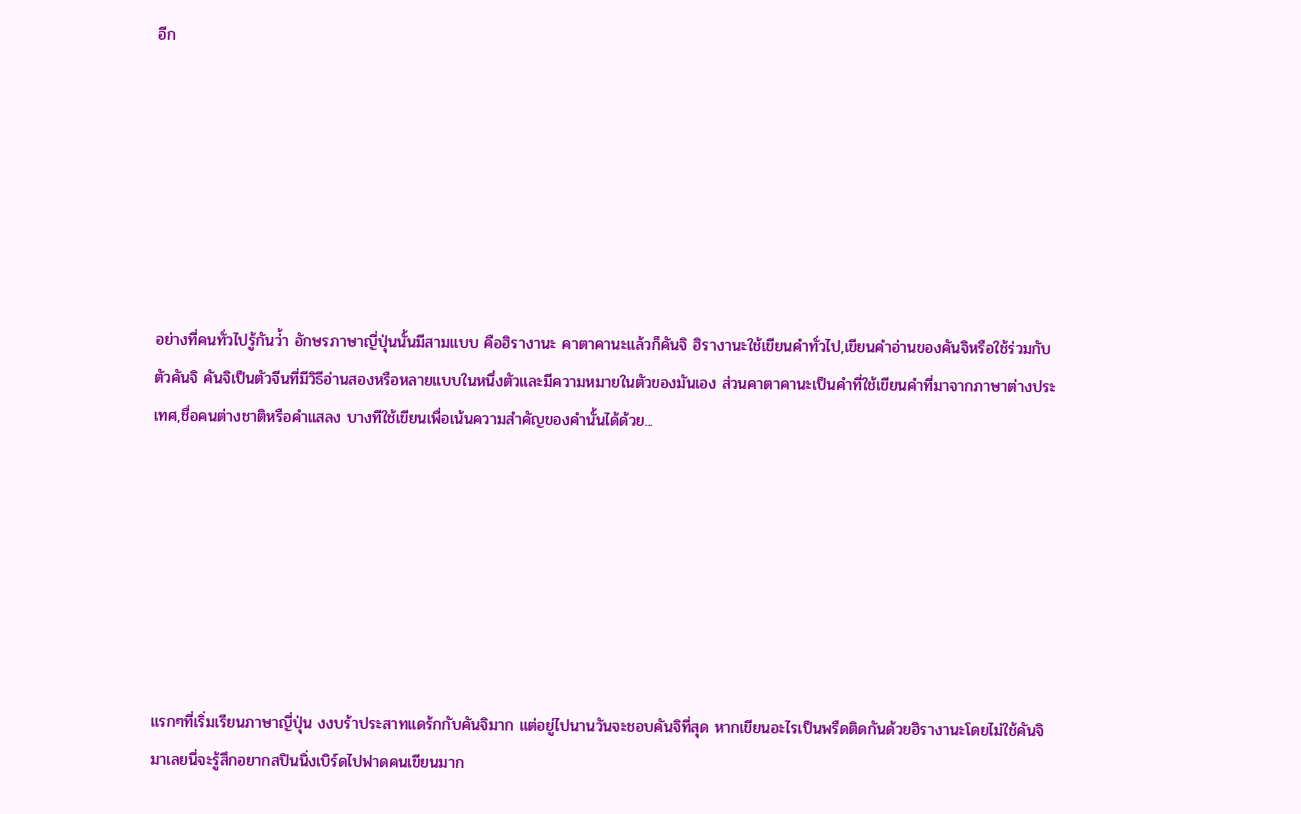อีก







อย่างที่คนทั่วไปรู้กันว่้า อักษรภาษาญี่ปุ่นนั้นมีสามแบบ คือฮิรางานะ คาตาคานะแล้วก็คันจิ ฮิรางานะใช้เขียนคำทั่วไป,เขียนคำอ่านของคันจิหรือใช้ร่วมกับตัวคันจิ คันจิเป็นตัวจีนที่มีวิธีอ่านสองหรือหลายแบบในหนึ่งตัวและมีความหมายในตัวของมันเอง ส่วนคาตาคานะเป็นคำที่ใช้เขียนคำที่มาจากภาษาต่างประเทศ,ชื่อคนต่างชาติหรือคำแสลง บางทีใช้เขียนเพื่อเน้นความสำคัญของคำนั้นได้ด้วย...







แรกๆที่เริ่มเรียนภาษาญี่ปุ่น งงบร้าประสาทแดร้กกับคันจิมาก แต่อยู่ไปนานวันจะชอบคันจิที่สุด หากเขียนอะไรเป็นพรืดติดกันด้วยฮิรางานะโดยไม่ใช้คันจิมาเลยนี่จะรู้สึกอยากสปินนิ่งเบิร์ดไปฟาดคนเขียนมาก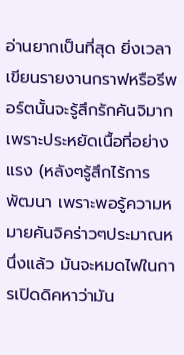อ่านยากเป็นที่สุด ยิ่งเวลาเขียนรายงานกราฟหรือรีพอร์ตนั้นจะรู้สึกรักคันจิมาก เพราะประหยัดเนื้อที่อย่างแรง (หลังๆรู้สึกไร้การพัฒนา เพราะพอรู้ความหมายคันจิคร่าวๆประมาณหนึ่งแล้ว มันจะหมดไฟในการเปิดดิคหาว่ามัน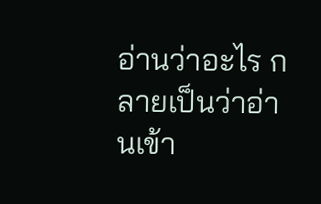อ่านว่าอะไร กลายเป็นว่าอ่านเข้า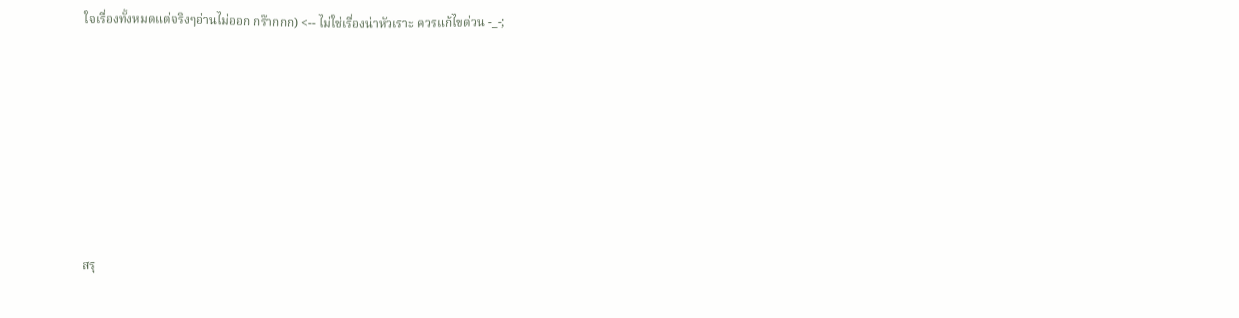ใจเรื่องทั้งหมดแต่จริงๆอ่านไม่ออก กร๊ากกก) <-- ไม่ใช่เรื่องน่าหัวเราะ ควรแก้ไขด่วน -_-;







สรุ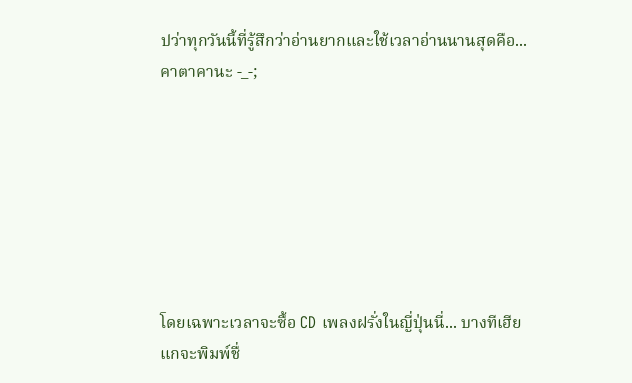ปว่าทุกวันนี้ที่รู้สึกว่าอ่านยากและใช้เวลาอ่านนานสุดคือ...คาตาคานะ -_-;







โดยเฉพาะเวลาจะซื้อ CD เพลงฝรั่งในญี่ปุ่นนี่... บางทีเฮียแกจะพิมพ์ชื่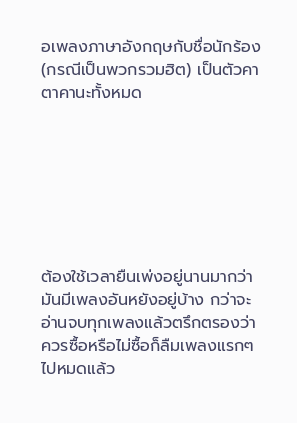อเพลงภาษาอังกฤษกับชื่อนักร้อง (กรณีเป็นพวกรวมฮิต) เป็นตัวคาตาคานะทั้งหมด







ต้องใช้เวลายืนเพ่งอยู่นานมากว่ามันมีเพลงอันหยังอยู่บ้าง กว่าจะอ่านจบทุกเพลงแล้วตรึกตรองว่าควรซื้อหรือไม่ซื้อก็ลืมเพลงแรกๆไปหมดแล้ว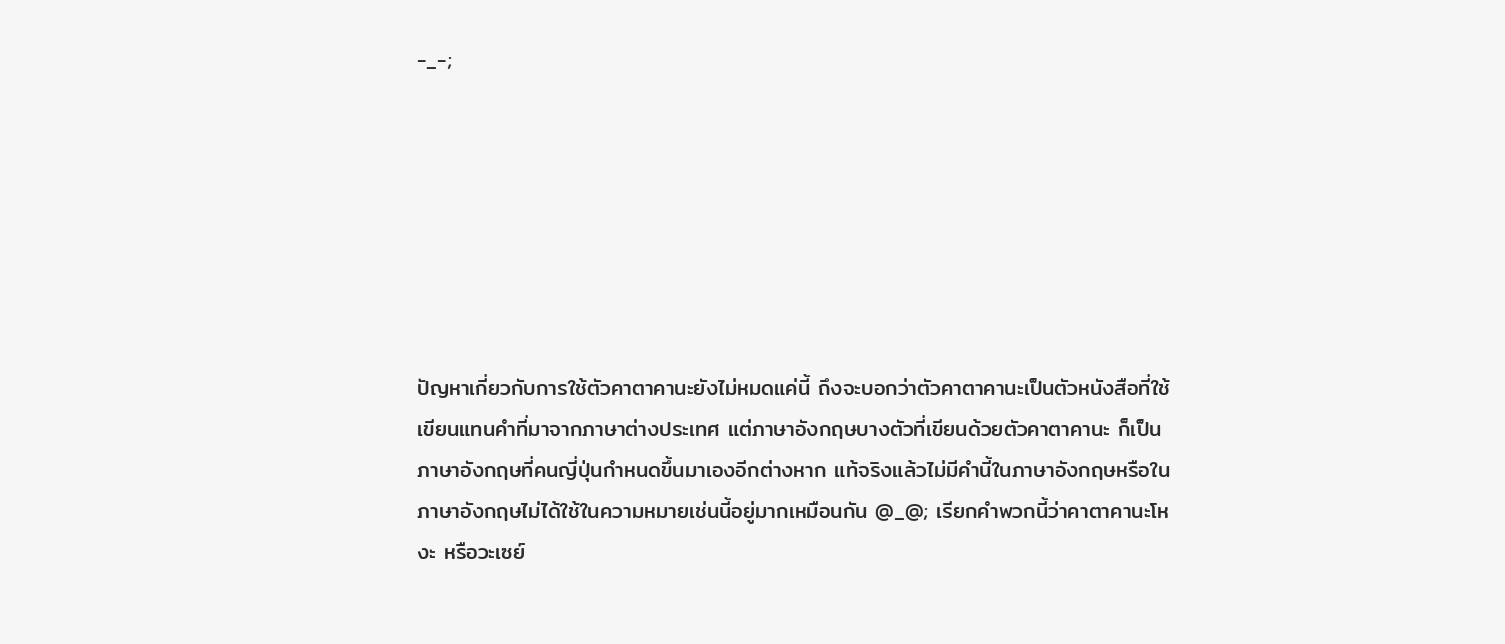-_-;







ปัญหาเกี่ยวกับการใช้ตัวคาตาคานะยังไม่หมดแค่นี้ ถึงจะบอกว่าตัวคาตาคานะเป็นตัวหนังสือที่ใช้เขียนแทนคำที่มาจากภาษาต่างประเทศ แต่ภาษาอังกฤษบางตัวที่เขียนด้วยตัวคาตาคานะ ก็เป็นภาษาอังกฤษที่คนญี่ปุ่นกำหนดขึ้นมาเองอีกต่างหาก แท้จริงแล้วไม่มีคำนี้ในภาษาอังกฤษหรือในภาษาอังกฤษไม่ได้ใช้ในความหมายเช่นนี้อยู่มากเหมือนกัน @_@; เรียกคำพวกนี้ว่าคาตาคานะโหงะ หรือวะเซย์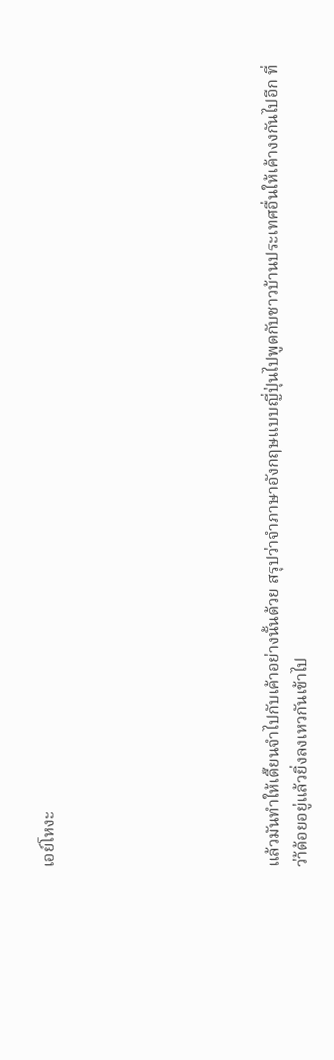เอย์โหงะ







แล้วมันทำให้เดี๊ยนจำไปกับเค้าอย่างนั้นด้วย สรุปว่าจำภาษาอังกฤษแบบญี่ปุ่นไปพูดกับชาวบ้านประเทศอื่นให้เค้างงกันไปอีก ที่ว่า้ด้อยอยู่แล้วยิ่งลงเหวกันเข้าไป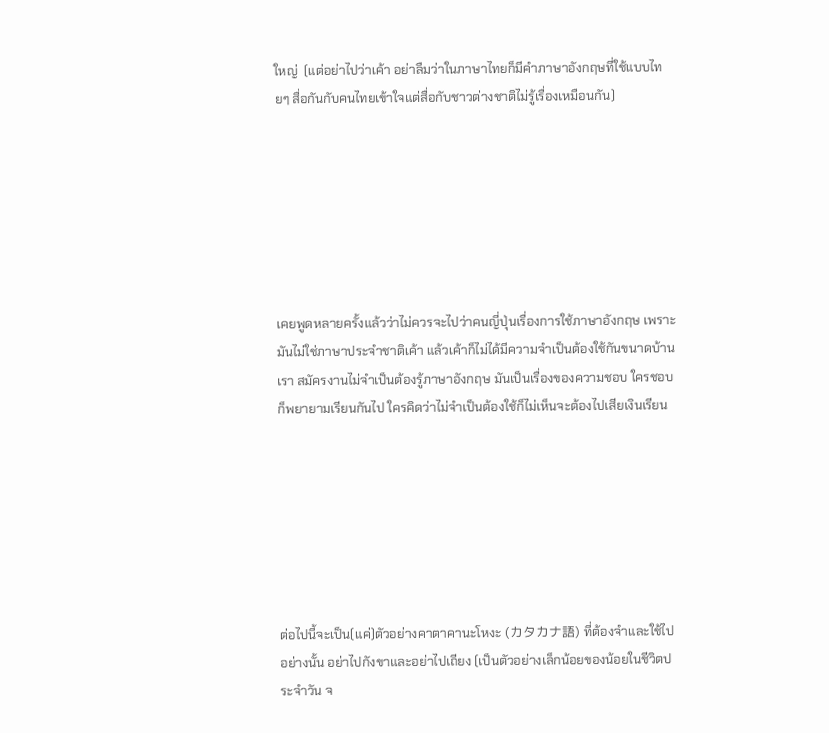ใหญ่  (แต่อย่าไปว่าเค้า อย่าลืมว่าในภาษาไทยก็มีคำภาษาอังกฤษที่ใช้แบบไทยๆ สื่อกันกับคนไทยเข้าใจแต่สื่อกับชาวต่างชาติไม่รู้เรื่องเหมือนกัน)







เคยพูดหลายครั้งแล้วว่าไม่ควรจะไปว่าคนญี่ปุ่นเรื่องการใช้ภาษาอังกฤษ เพราะมันไม่ใช่ภาษาประจำชาติเค้า แล้วเค้าก็ไม่ได้มีความจำเป็นต้องใช้กันขนาดบ้านเรา สมัครงานไม่จำเป็นต้องรู้ภาษาอังกฤษ มันเป็นเรื่องของความชอบ ใครชอบก็พยายามเรียนกันไป ใครคิดว่าไม่จำเป็นต้องใช้ก็ไม่เห็นจะต้องไปเสียเงินเรียน







ต่อไปนี้จะเป็น(แค่)ตัวอย่างคาตาคานะโหงะ (カタカナ語) ที่ต้องจำและใช้ไปอย่างนั้น อย่าไปกังขาและอย่าไปเถียง (เป็นตัวอย่างเล็กน้อยของน้อยในชีวิตประจำวัน จ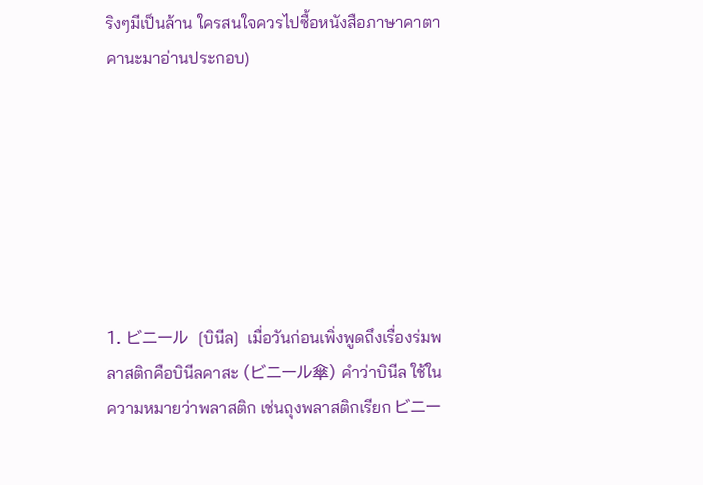ริงๆมีเป็นล้าน ใครสนใจควรไปซื้อหนังสือภาษาคาตาคานะมาอ่านประกอบ)







1. ビニール  [บินีล]  เมื่อวันก่อนเพิ่งพูดถึงเรื่องร่มพลาสติกคือบินีลคาสะ (ビニール傘) คำว่าบินีล ใช้ในความหมายว่าพลาสติก เช่นถุงพลาสติกเรียก ビニー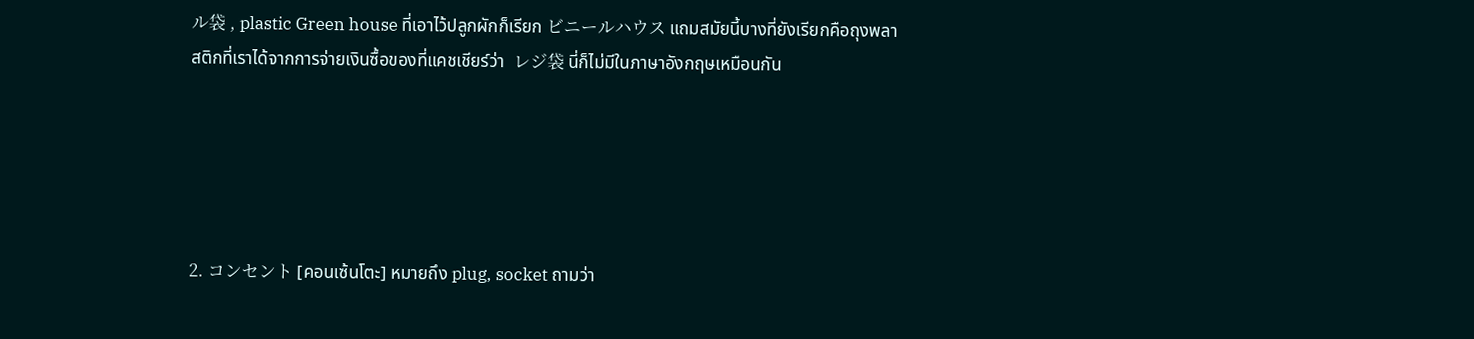ル袋 , plastic Green house ที่เอาไว้ปลูกผักก็เรียก ビニールハウス แถมสมัยนี้บางที่ยังเรียกคือถุงพลาสติกที่เราได้จากการจ่ายเงินซื้อของที่แคชเชียร์ว่า  レジ袋 นี่ก็ไม่มีในภาษาอังกฤษเหมือนกัน





2. コンセント [คอนเซ้นโตะ] หมายถึง plug, socket ถามว่า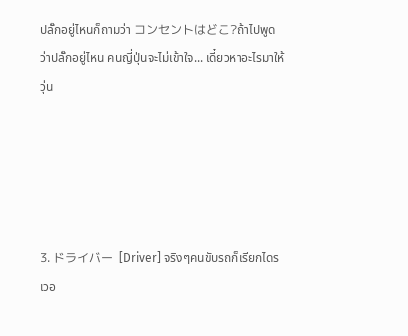ปลั๊กอยู่ไหนก็ถามว่า コンセントはどこ?ถ้าไปพูดว่าปลั๊กอยู่ไหน คนญี่ปุ่นจะไม่เข้าใจ... เดี๋ยวหาอะไรมาให้วุ่น





3. ドライバー  [Driver] จริงๆคนขับรถก็เรียกไดรเวอ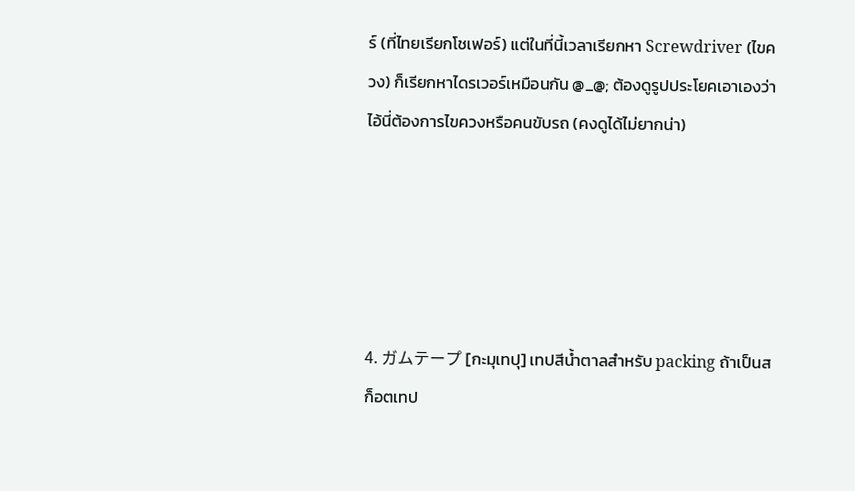ร์ (ที่ไทยเรียกโชเฟอร์) แต่ในที่นี้เวลาเรียกหา Screwdriver (ไขควง) ก็เรียกหาไดรเวอร์เหมือนกัน @_@; ต้องดูรูปประโยคเอาเองว่าไอ้นี่ต้องการไขควงหรือคนขับรถ (คงดูได้ไม่ยากน่า)





4. ガムテープ [กะมุเทปุ] เทปสีน้ำตาลสำหรับ packing ถ้าเป็นสก็อตเทป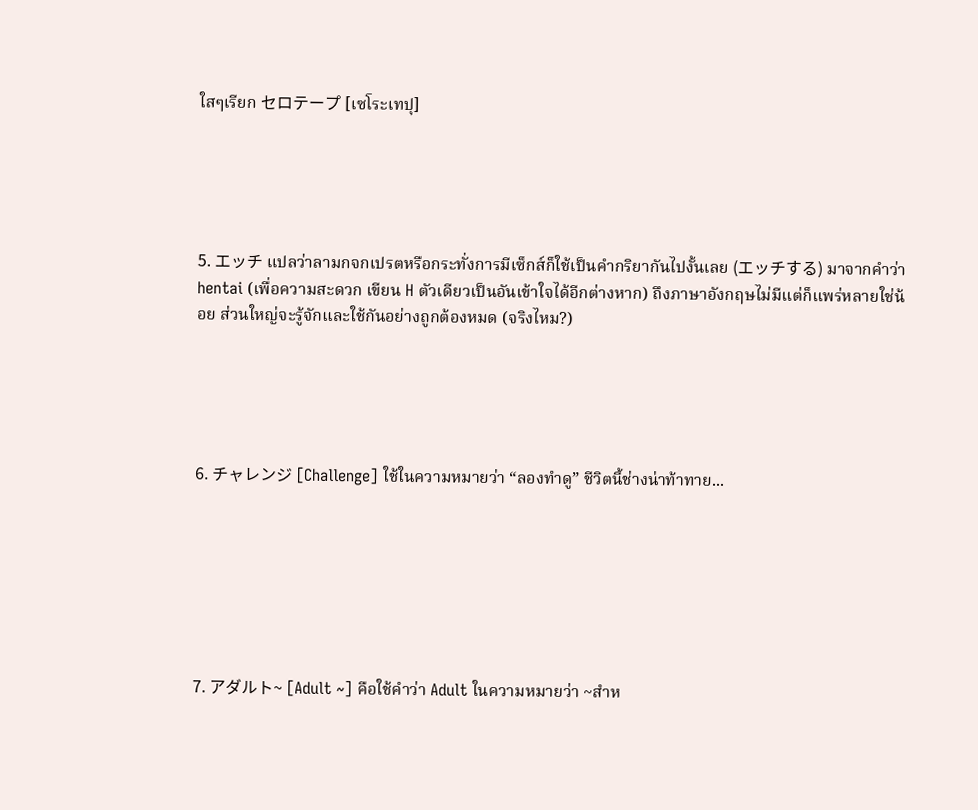ใสๆเรียก セロテープ [เซโระเทปุ]





5. エッチ แปลว่าลามกจกเปรตหรือกระทั่งการมีเซ็กส์ก็ใช้เป็นคำกริยากันไปงั้นเลย (エッチする) มาจากคำว่า hentai (เพื่อความสะดวก เขียน H ตัวเดียวเป็นอันเข้าใจได้อีกต่างหาก) ถึงภาษาอังกฤษไม่มีแต่ก็แพร่หลายใช่น้อย ส่วนใหญ่จะรู้จักและใช้กันอย่างถูกต้องหมด (จริงไหม?)





6. チャレンジ [Challenge] ใช้ในความหมายว่า “ลองทำดู” ชีวิตนี้ช่างน่าท้าทาย...







7. アダルト~ [Adult ~] คือใช้คำว่า Adult ในความหมายว่า ~สำห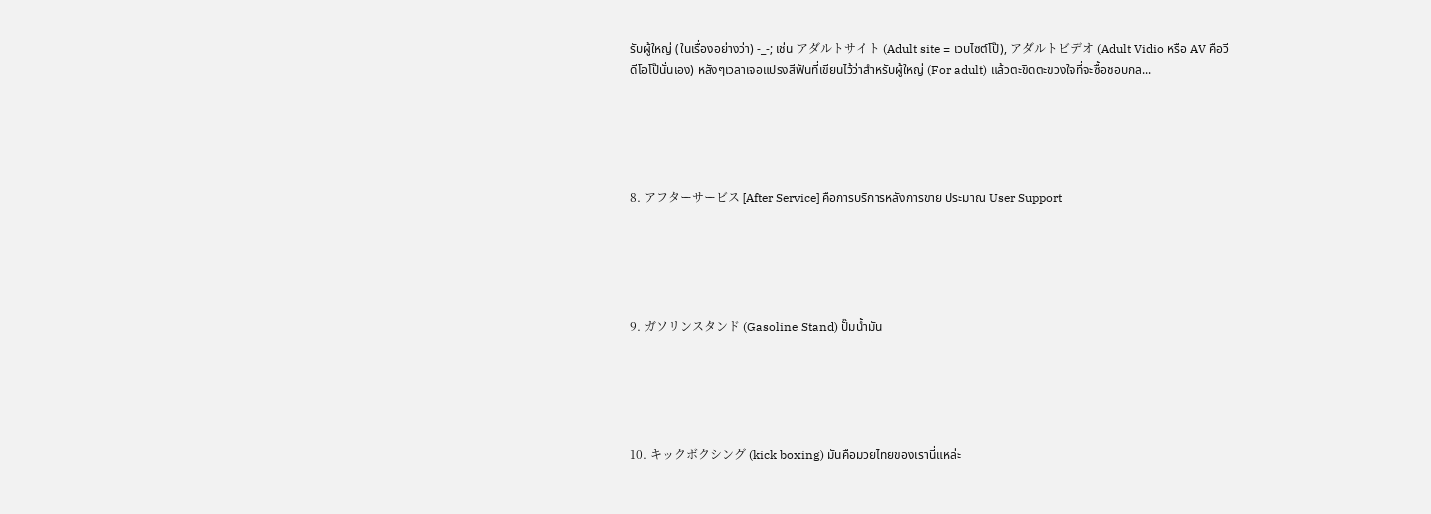รับผู้ใหญ่ (ในเรื่องอย่างว่า) -_-; เช่น アダルトサイト (Adult site = เวบไซต์โป๊), アダルトビデオ (Adult Vidio หรือ AV คือวีดีโอโป๊นั่นเอง) หลังๆเวลาเจอแปรงสีฟันที่เขียนไว้ว่าสำหรับผู้ใหญ่ (For adult) แล้วตะขิดตะขวงใจที่จะซื้อชอบกล...





8. アフターサービス [After Service] คือการบริการหลังการขาย ประมาณ User Support





9. ガソリンスタンド (Gasoline Stand) ปั๊มน้ำมัน





10. キックボクシング (kick boxing) มันคือมวยไทยของเรานี่แหล่ะ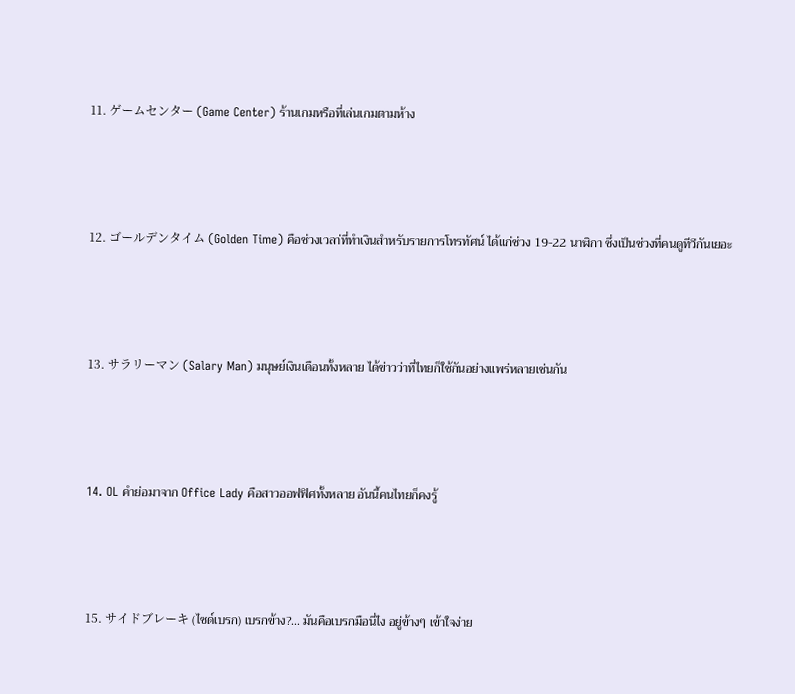11. ゲームセンター (Game Center) ร้านเกมหรือที่เล่นเกมตามห้าง





12. ゴールデンタイム (Golden Time) คือช่วงเวลา่ที่ทำเงินสำหรับรายการโทรทัศน์ ได้แก่ช่วง 19-22 นาฬิกา ซึ่งเป็นช่วงที่คนดูทีวีกันเยอะ





13. サラリーマン (Salary Man) มนุษย์เงินเดือนทั้งหลาย ได้ข่าวว่าที่ไทยก็ใช้กันอย่างแพร่หลายเช่นกัน





14. OL คำย่อมาจาก Office Lady คือสาวออฟฟิศทั้งหลาย อันนี้คนไทยก็คงรู้





15. サイドブレーキ (ไซด์เบรก) เบรกข้าง?... มันคือเบรกมือนี่ไง อยู่ข้างๆ เข้าใจง่าย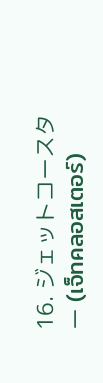16. ジェットコースター (เจ็ทคลอสเตอร์)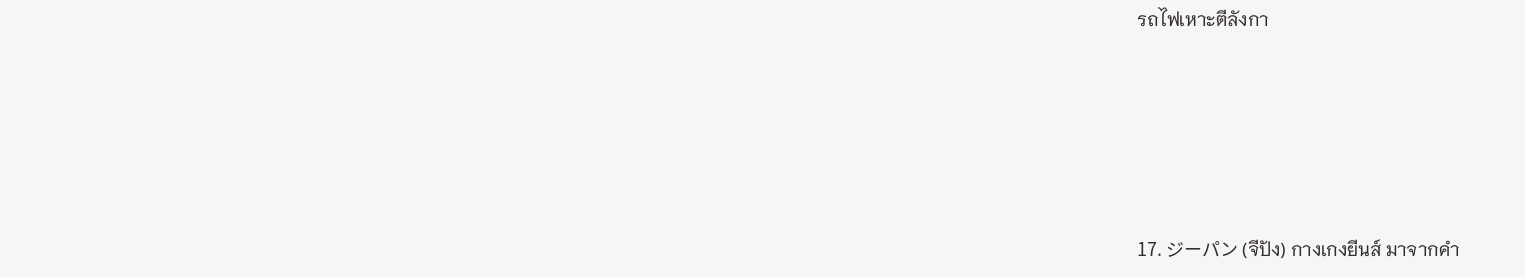รถไฟเหาะตีลังกา





17. ジーパン (จีปัง) กางเกงยีนส์ มาจากคำ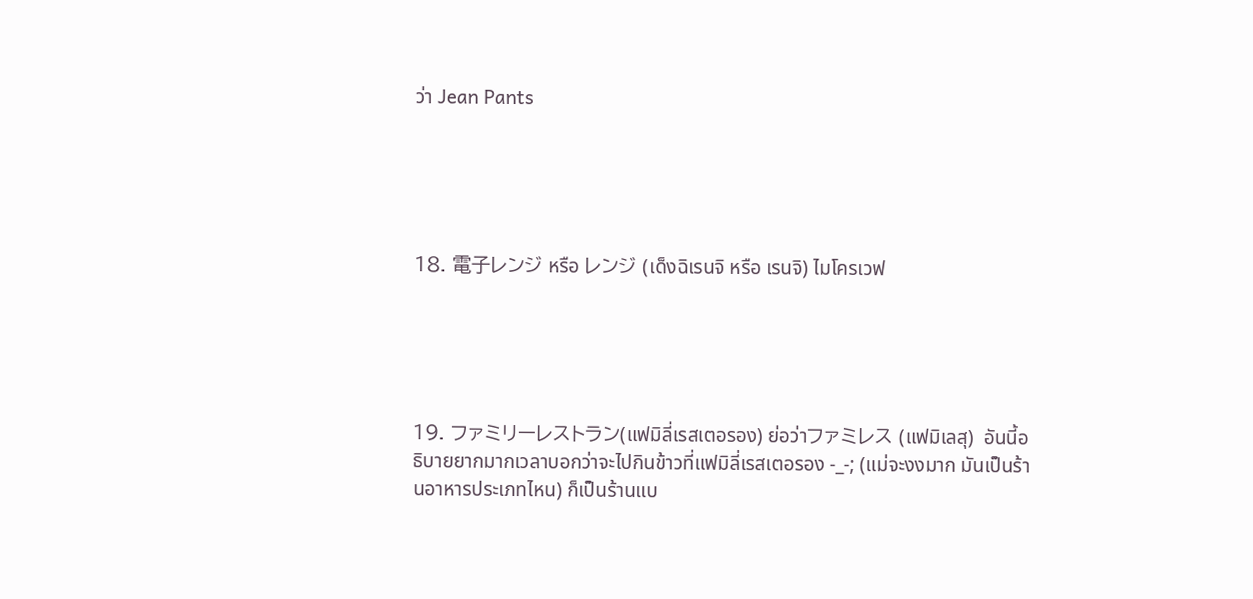ว่า Jean Pants





18. 電子レンジ หรือ レンジ (เด็งฉิเรนจิ หรือ เรนจิ) ไมโครเวฟ





19. ファミリーレストラン(แฟมิลี่เรสเตอรอง) ย่อว่าファミレス (แฟมิเลสุ)  อันนี้อธิบายยากมากเวลาบอกว่าจะไปกินข้าวที่แฟมิลี่เรสเตอรอง -_-; (แม่จะงงมาก มันเป็นร้านอาหารประเภทไหน) ก็เป็นร้านแบ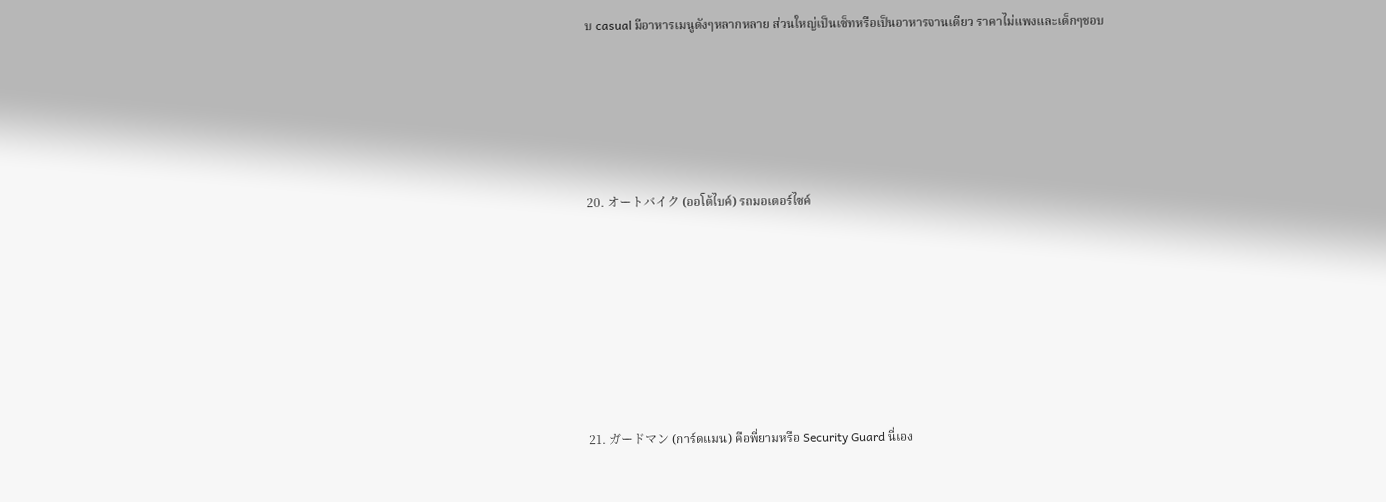บ casual มีอาหารเมนูดังๆหลากหลาย ส่วนใหญ่เป็นเซ็ทหรือเป็นอาหารจานเดียว ราคาไม่แพงและเด็กๆชอบ





20. オートバイク (ออโต้ไบค์) รถมอเตอร์ไซค์







21. ガードマン (การ์ดแมน) คือพี่ยามหรือ Security Guard นี่เอง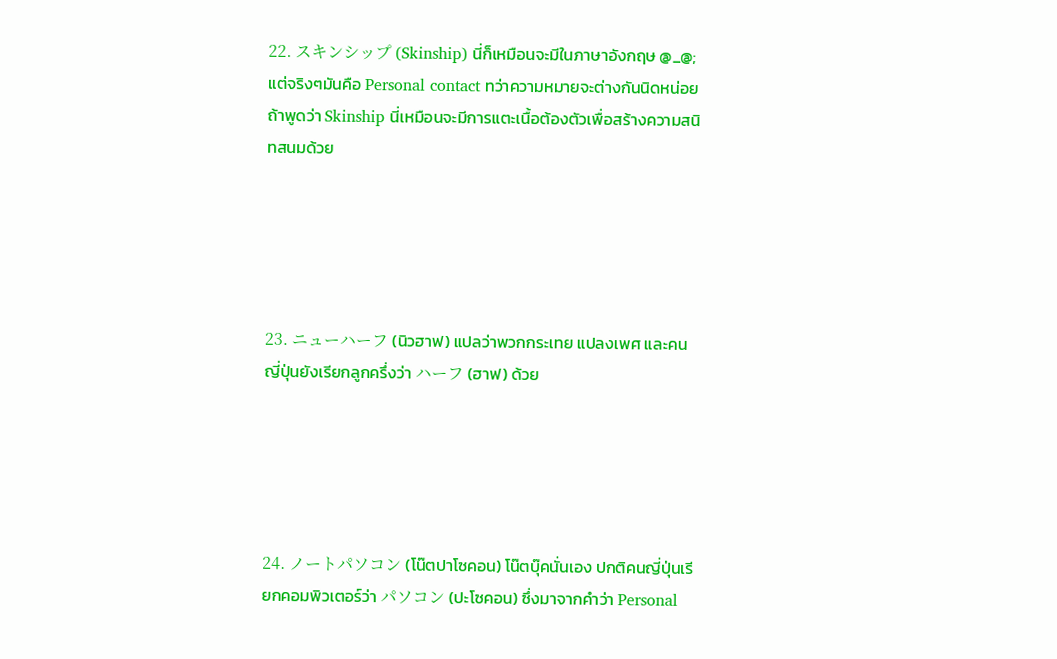22. スキンシップ (Skinship) นี่ก็เหมือนจะมีในภาษาอังกฤษ @_@; แต่จริงๆมันคือ Personal contact ทว่าความหมายจะต่างกันนิดหน่อย ถ้าพูดว่า Skinship นี่เหมือนจะมีการแตะเนื้อต้องตัวเพื่อสร้างความสนิทสนมด้วย





23. ニューハーフ (นิวฮาฟ) แปลว่าพวกกระเทย แปลงเพศ และคนญี่ปุ่นยังเรียกลูกครึ่งว่า ハーフ (ฮาฟ) ด้วย





24. ノートパソコン (โน๊ตปาโซคอน) โน๊ตบุ๊คนั่นเอง ปกติคนญี่ปุ่นเรียกคอมพิวเตอร์ว่า パソコン (ปะโซคอน) ซึ่งมาจากคำว่า Personal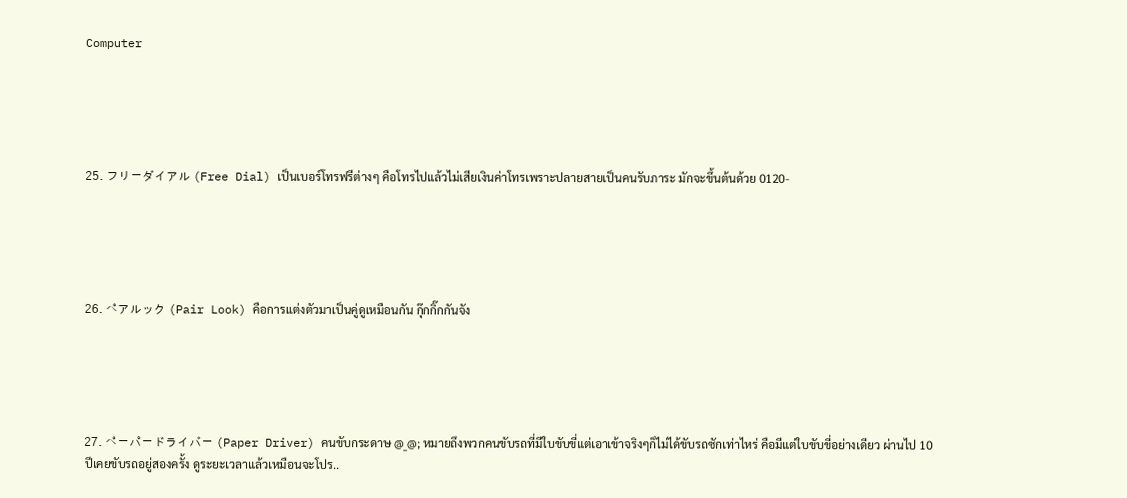Computer





25. フリーダイアル (Free Dial) เป็นเบอร์โทรฟรีต่างๆ คือโทรไปแล้วไม่เสียเงินค่าโทรเพราะปลายสายเป็นคนรับภาระ มักจะขึ้นต้นด้วย 0120-





26. ペアルック (Pair Look) คือการแต่งตัวมาเป็นคู่ดูเหมือนกัน กุ๊กกิ๊กกันจัง





27. ペーパードライバー (Paper Driver) คนขับกระดาษ @_@; หมายถึงพวกคนขับรถที่มีใบขับขี่แต่เอาเข้าจริงๆก็ไม่ได้ขับรถซักเท่าไหร่ คือมีแต่ใบขับขี่อย่างเดียว ผ่านไป 10 ปีเคยขับรถอยู่สองครั้ง ดูระยะเวลาแล้วเหมือนจะโปร..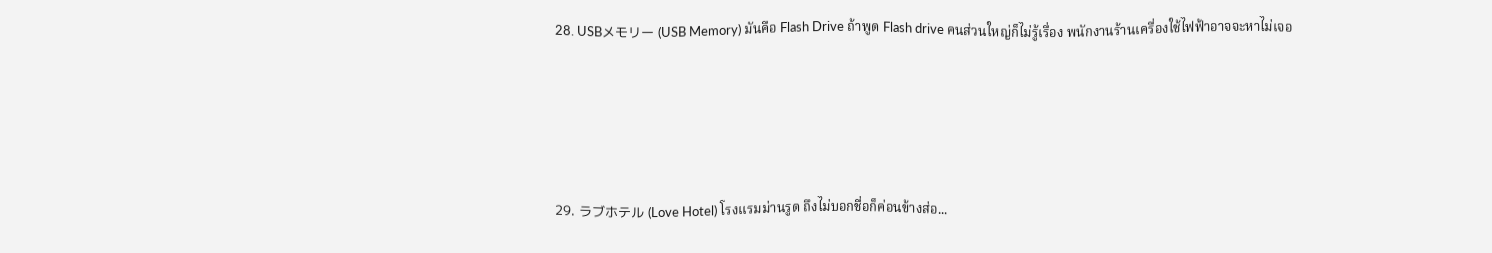28. USBメモリー (USB Memory) มันคือ Flash Drive ถ้าพูด Flash drive คนส่วนใหญ่ก็ไม่รู้เรื่อง พนักงานร้านเครื่องใช้ไฟฟ้าอาจจะหาไม่เจอ





29. ラブホテル (Love Hotel) โรงแรมม่านรูด ถึงไม่บอกชื่อก็ค่อนข้างส่อ...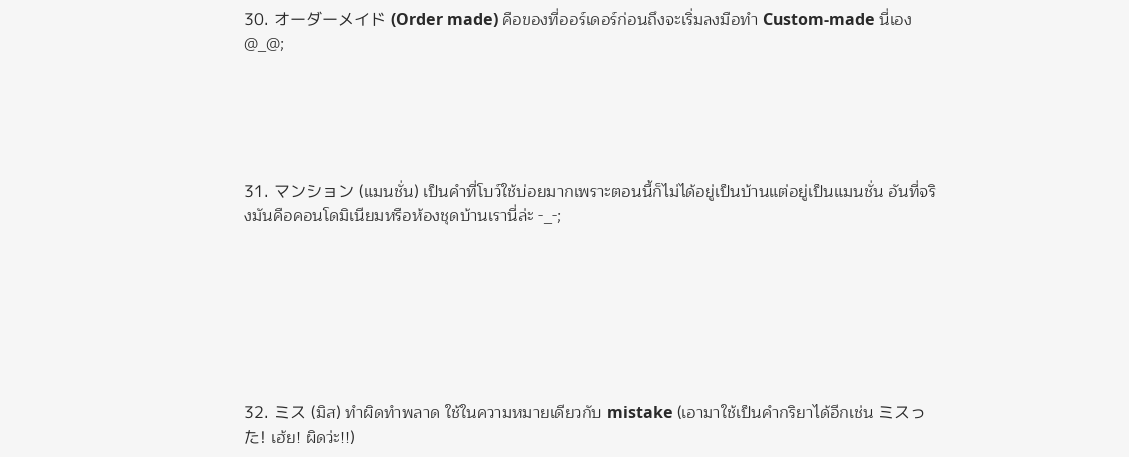30. オーダーメイド (Order made) คือของที่ออร์เดอร์ก่อนถึงจะเริ่มลงมือทำ Custom-made นี่เอง @_@;





31. マンション (แมนชั่น) เป็นคำที่โบว์ใช้บ่อยมากเพราะตอนนี้ก็ไม่ได้อยู่เป็นบ้านแต่อยู่เป็นแมนชั่น อันที่จริงมันคือคอนโดมิเนียมหรือห้องชุดบ้านเรานี่ล่ะ -_-;







32. ミス (มิส) ทำผิดทำพลาด ใช้ในความหมายเดียวกับ mistake (เอามาใช้เป็นคำกริยาได้อีกเช่น ミスった! เฮ้ย! ผิดว่ะ!!)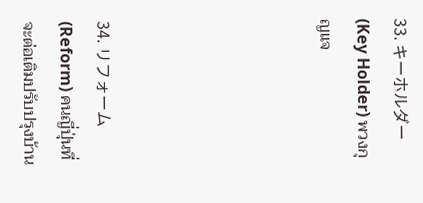33. キーホルダー (Key Holder) พวงกุญแจ





34. リフォーム (Reform) คนญี่ปุ่นที่จะต่อเติมปรับปรุงบ้าน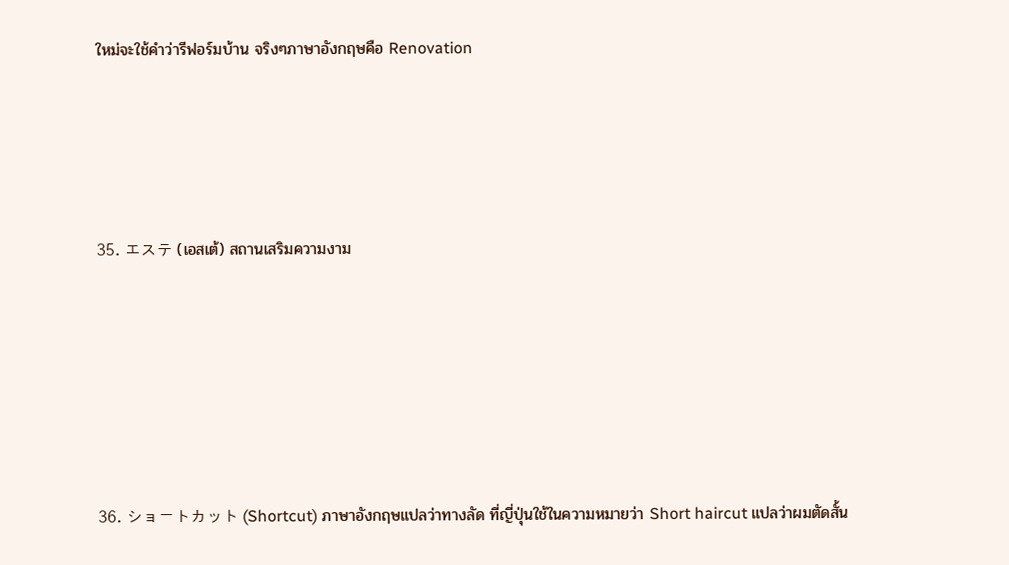ใหม่จะใช้คำว่ารีฟอร์มบ้าน จริงๆภาษาอังกฤษคือ Renovation





35. エステ (เอสเต้) สถานเสริมความงาม







36. ショートカット (Shortcut) ภาษาอังกฤษแปลว่าทางลัด ที่ญี่ปุ่นใช้ในความหมายว่า Short haircut แปลว่าผมตัดสั้น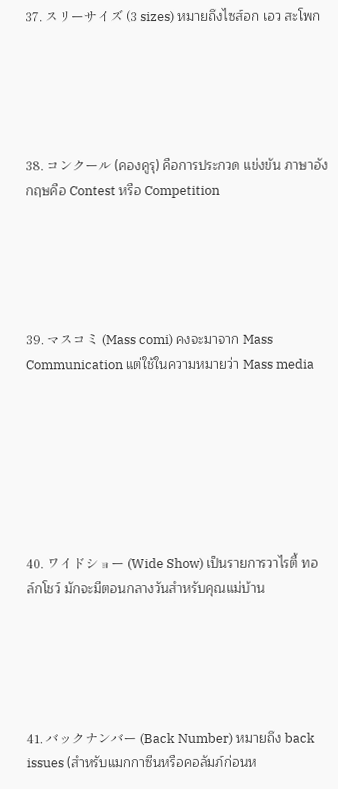37. スリーサイズ (3 sizes) หมายถึงไซส์อก เอว สะโพก





38. コンクール (คองคูรุ) คือการประกวด แข่งขัน ภาษาอังกฤษคือ Contest หรือ Competition





39. マスコミ (Mass comi) คงจะมาจาก Mass Communication แต่ใช้ในความหมายว่า Mass media







40. ワイドショー (Wide Show) เป็นรายการวาไรตี้ ทอล์กโชว์ มักจะมีตอนกลางวันสำหรับคุณแม่บ้าน





41. バックナンバー (Back Number) หมายถึง back issues (สำหรับแมกกาซีนหรือคอลัมภ์ก่อนห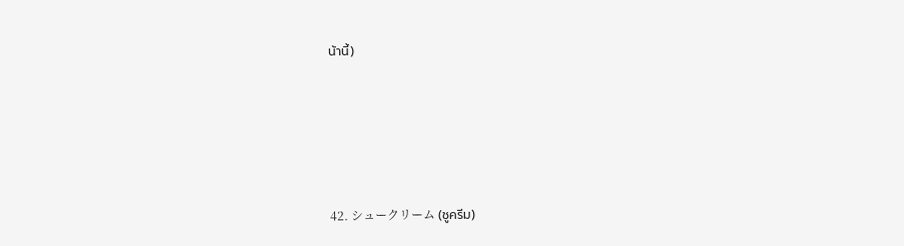น้านี้)





42. シュークリーム (ชูครีม)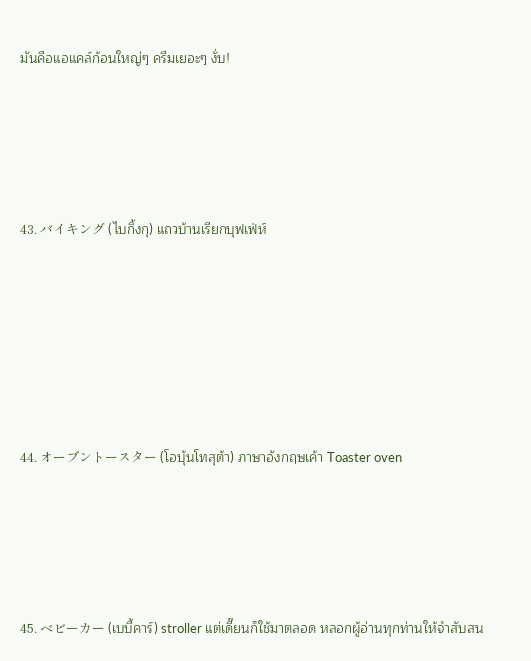มันคือแอแคล์ก้อนใหญ่ๆ ครีมเยอะๆ งั่บ!





43. バイキング (ไบกิ้งกุ) แถวบ้านเรียกบุฟเฟ่ห์







44. オーブントースター (โอบุ้นโทสุต้า) ภาษาอังกฤษเค้า Toaster oven





45. ベビーカー (เบบี้คาร์) stroller แต่เดี๊ยนก็ใช้มาตลอด หลอกผู้อ่านทุกท่านให้จำสับสน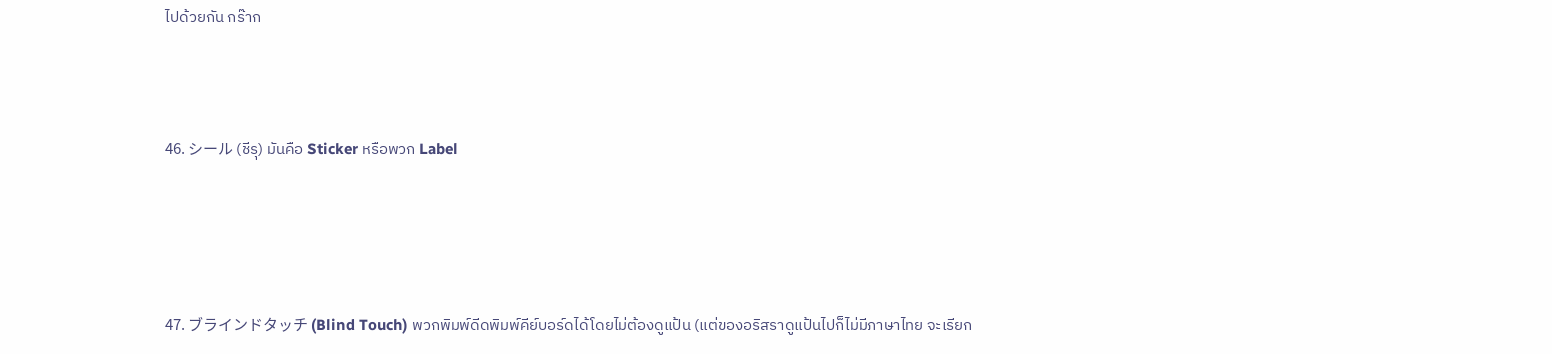ไปด้วยกัน กร๊าก





46. シール (ชีรุ) มันคือ Sticker หรือพวก Label







47. ブラインドタッチ (Blind Touch) พวกพิมพ์ดีดพิมพ์คีย์บอร์ดได้โดยไม่ต้องดูแป้น (แต่ของอริสราดูแป้นไปก็ไม่มีภาษาไทย จะเรียก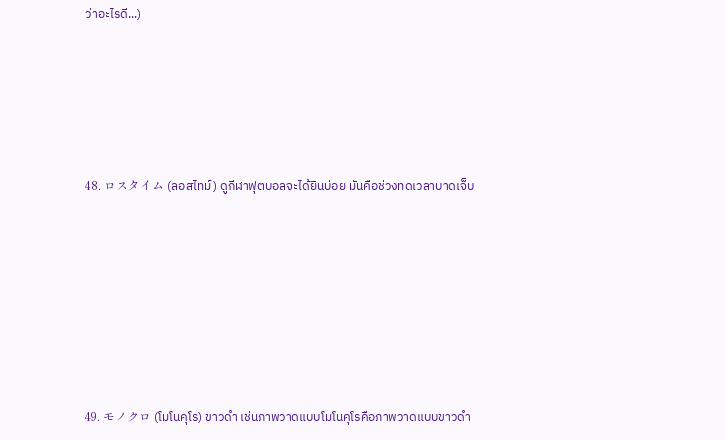ว่าอะไรดี...)





48. ロスタイム (ลอสไทม์) ดูกีฬาฟุตบอลจะได้ยินบ่อย มันคือช่วงทดเวลาบาดเจ็บ







49. モノクロ (โมโนคุโร) ขาวดำ เช่นภาพวาดแบบโมโนคุโรคือภาพวาดแบบขาวดำ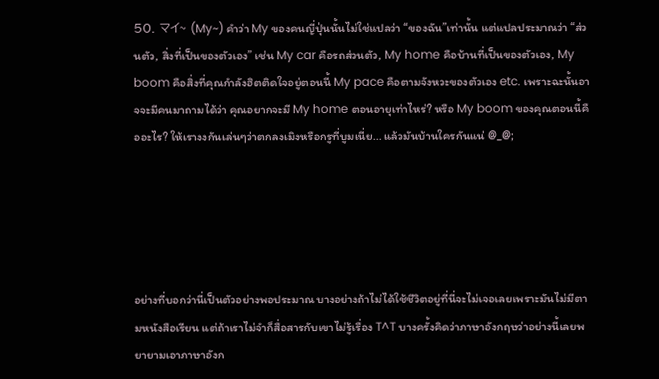50. マイ~ (My~) คำว่า My ของคนญี่ปุ่นนั้นไม่ใช่แปลว่า “ของฉัน”เท่านั้น แต่แปลประมาณว่า “ส่วนตัว, สิ่งที่เป็นของตัวเอง” เช่น My car คือรถส่วนตัว, My home คือบ้านที่เป็นของตัวเอง, My boom คือสิ่งที่คุณกำลังฮิตติดใจอยู่ตอนนี้ My pace คือตามจังหวะของตัวเอง etc. เพราะฉะนั้นอาจจะมีคนมาถามได้ว่า คุณอยากจะมี My home ตอนอายุเท่าไหร่? หรือ My boom ของคุณตอนนี้คืออะไร? ให้เรางงกันเล่นๆว่าตกลงเมิงหรือกรูที่บูมเนี่ย... แล้วมันบ้านใครกันแน่ @_@;





อย่างที่บอกว่านี่เป็นตัวอย่างพอประมาณ บางอย่างถ้าไม่ได้ใช้ชีวิตอยู่ที่นี่จะไม่เจอเลยเพราะมันไม่มีตามหนังสือเรียน แต่ถ้าเราไม่จำก็สื่อสารกับเขาไม่รู้เรื่อง T^T บางครั้งคิดว่าภาษาอังกฤษว่าอย่างนี้เลยพยายามเอาภาษาอังก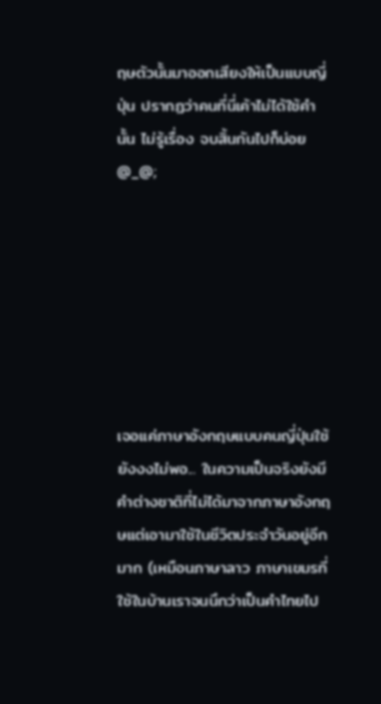ฤษตัวนั้นมาออกเสียงให้เป็นแบบญี่ปุ่น ปรากฏว่าคนที่นี่เค้าไม่ได้ใช้คำนั้น ไม่รู้เรื่อง จบสิ้นกันไปก็บ่อย @_@;







เจอแค่ภาษาอังกฤษแบบคนญี่ปุ่นใช้ยังงงไม่พอ... ในความเป็นจริงยังมีคำต่างชาติที่ไม่ได้มาจากภาษาอังกฤษแต่เอามาใช้ในชีวิตประจำวันอยู่อีกมาก (เหมือนภาษาลาว ภาษาเขมรที่ใช้ในบ้านเราจนนึกว่าเป็นคำไทยไป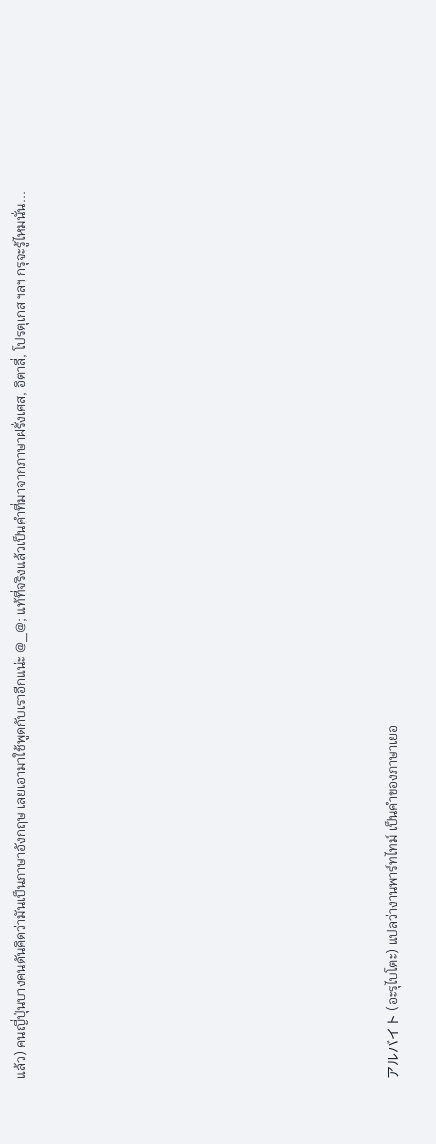แล้ว) คนญี่ปุ่นบางคนดันคิดว่ามันเป็นภาษาอังกฤษ เลยเอามาใช้พูดกับเราอีกแน่ะ @_@; แท้ที่จริงแล้วเป็นคำที่มาจากภาษาฝรั่งเศส, อิตาลี่, โปรตุเกส ฯลฯ กรุจะรู้ไหมนั่น...















アルバイト (อะรุไบโตะ) แปลว่างานพาร์ทไทม์ เป็นคำของภาษาเยอ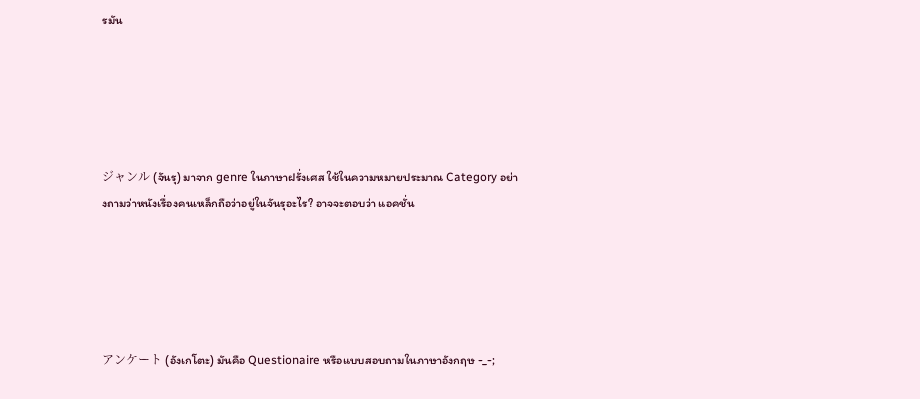รมัน





ジャンル (จันรุ) มาจาก genre ในภาษาฝรั่งเศส ใช้ในความหมายประมาณ Category อย่างถามว่าหนังเรื่องคนเหล็กถือว่าอยู่ในจันรุอะไร? อาจจะตอบว่า แอคชั่น





アンケート (อังเกโตะ) มันคือ Questionaire หรือแบบสอบถามในภาษาอังกฤษ -_-;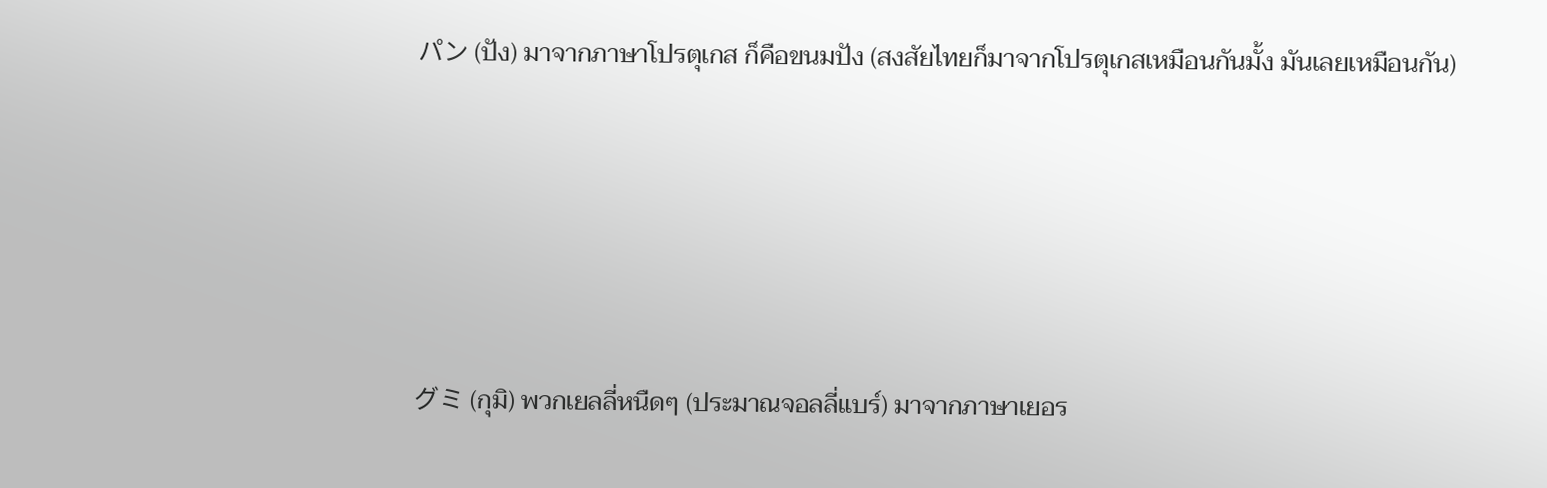パン (ปัง) มาจากภาษาโปรตุเกส ก็คือขนมปัง (สงสัยไทยก็มาจากโปรตุเกสเหมือนกันมั้ง มันเลยเหมือนกัน)





グミ (กุมิ) พวกเยลลี่หนืดๆ (ประมาณจอลลี่แบร์) มาจากภาษาเยอร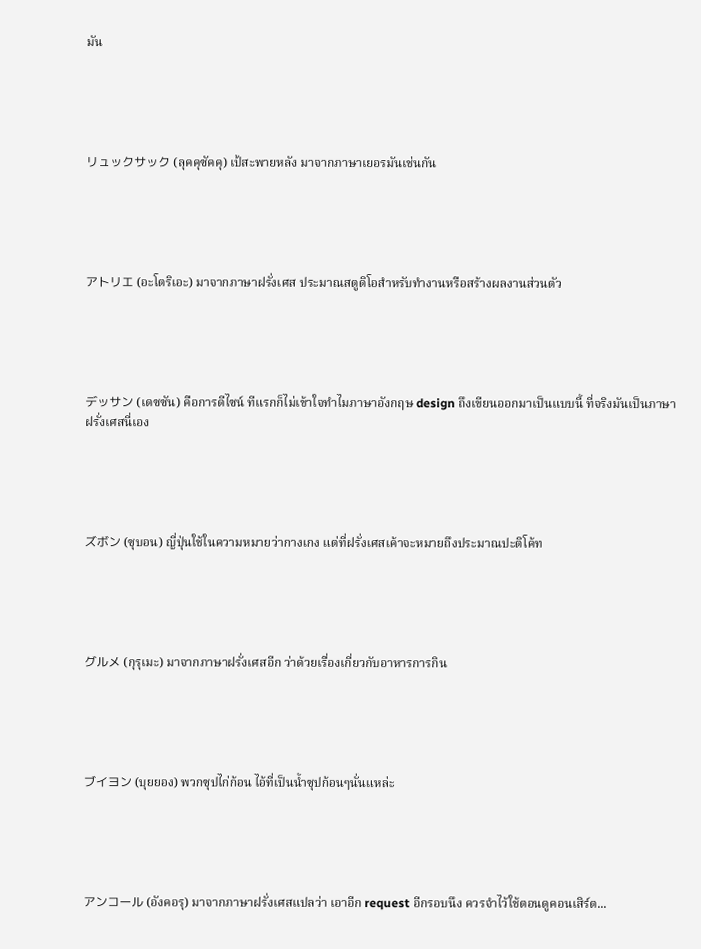มัน





リュックサック (ลุคคุซัคคุ) เป้สะพายหลัง มาจากภาษาเยอรมันเช่นกัน





アトリエ (อะโตริเอะ) มาจากภาษาฝรั่งเศส ประมาณสตูดิโอสำหรับทำงานหรือสร้างผลงานส่วนตัว





デッサン (เดซซัน) คือการดีไซน์ ทีแรกก็ไม่เข้าใจทำไมภาษาอังกฤษ design ถึงเขียนออกมาเป็นแบบนี้ ที่จริงมันเป็นภาษาฝรั่งเศสนี่เอง





ズボン (ซุบอน) ญี่ปุ่นใช้ในความหมายว่ากางเกง แต่ที่ฝรั่งเศสเค้าจะหมายถึงประมาณปะติโค้ท





グルメ (กุรุเมะ) มาจากภาษาฝรั่งเศสอีก ว่าด้วยเรื่องเกี่ยวกับอาหารการกิน





ブイヨン (บุยยอง) พวกซุปไก่ก้อน ไอ้ที่เป็นน้ำซุปก้อนๆนั่นแหล่ะ





アンコール (อังคอรุ) มาจากภาษาฝรั่งเศสแปลว่า เอาอีก request อีกรอบนึง ควรจำไว้ใช้ตอนดูคอนเสิร์ต...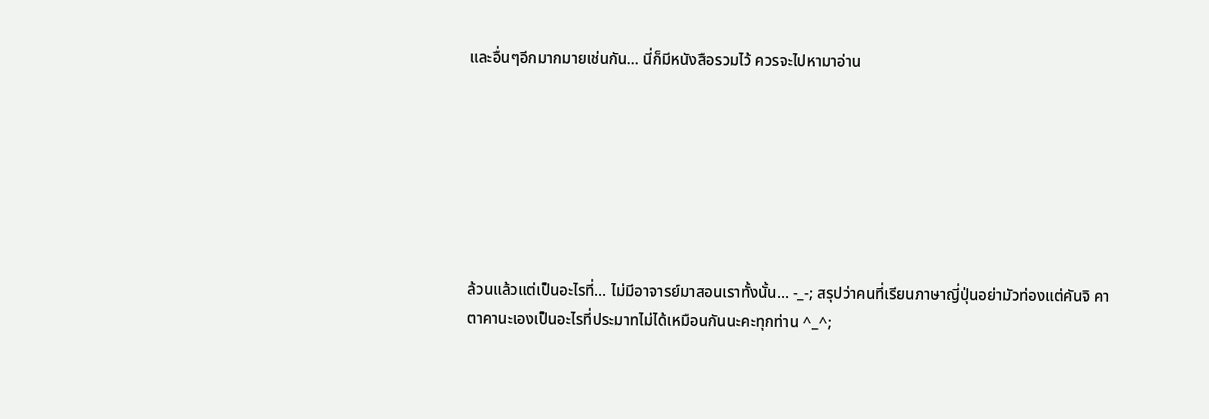และอื่นๆอีกมากมายเช่นกัน... นี่ก็มีหนังสือรวมไว้ ควรจะไปหามาอ่าน







ล้วนแล้วแต่เป็นอะไรที่... ไม่มีอาจารย์มาสอนเราทั้งนั้น... -_-; สรุปว่าคนที่เรียนภาษาญี่ปุ่นอย่ามัวท่องแต่คันจิ คาตาคานะเองเป็นอะไรที่ประมาทไม่ได้เหมือนกันนะคะทุกท่าน ^_^;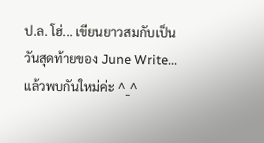ป.ล. โฮ่... เขียนยาวสมกับเป็นวันสุดท้ายของ June Write... แล้วพบกันใหม่ค่ะ ^_^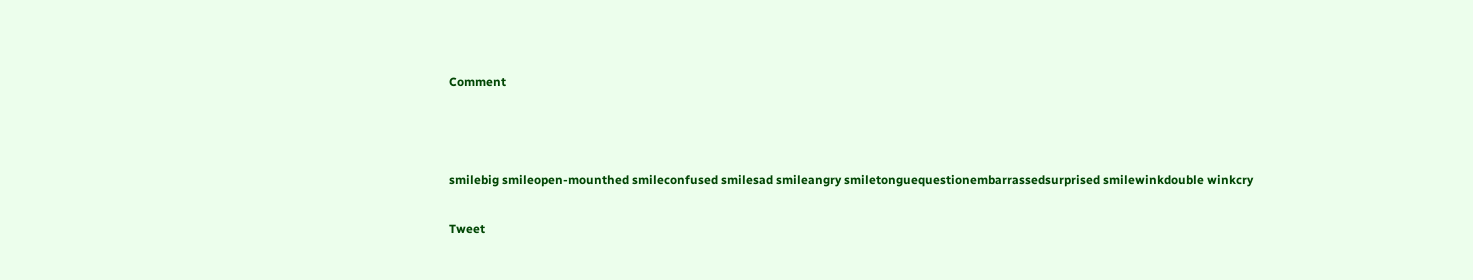Comment



smilebig smileopen-mounthed smileconfused smilesad smileangry smiletonguequestionembarrassedsurprised smilewinkdouble winkcry

Tweet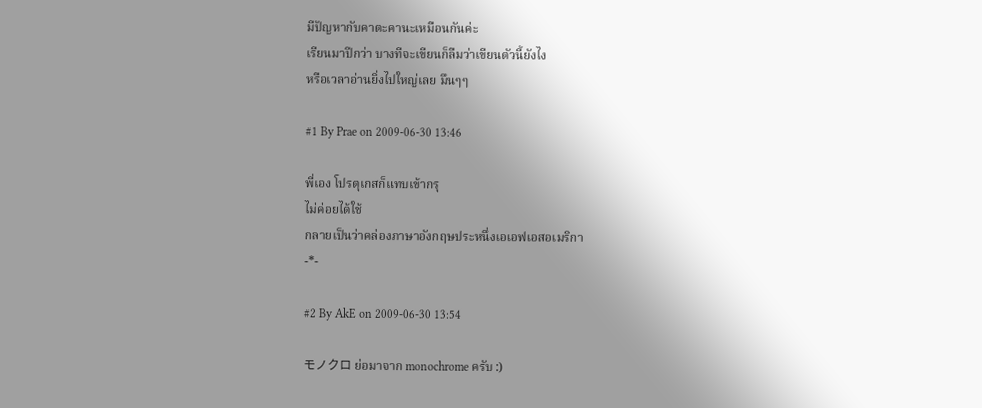มีปัญหากับคาตะคานะเหมือนกันค่ะ
เรียนมาปีกว่า บางทีจะเขียนก็ลืมว่าเขียนตัวนี้ยังไง
หรือเวลาอ่านยิ่งไปใหญ่เลย มึนๆๆ

#1 By Prae on 2009-06-30 13:46

พี่เอง โปรตุเกสก็แทบเข้ากรุ
ไม่ค่อยได้ใช้
กลายเป็นว่าคล่องภาษาอังกฤษประหนึ่งเอเอฟเอสอเมริกา
-*-

#2 By AkE on 2009-06-30 13:54

モノクロ ย่อมาจาก monochrome ครับ :)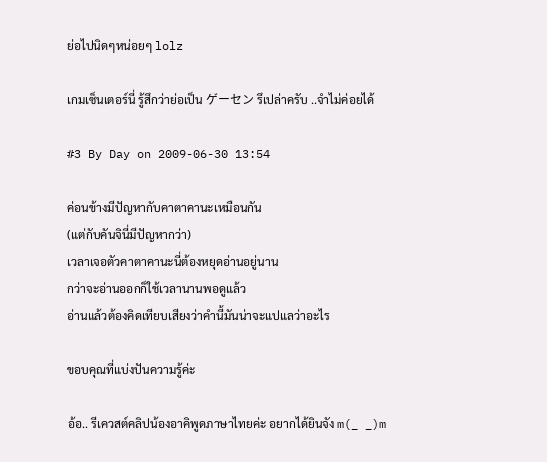ย่อไปนิดๆหน่อยๆ lolz

เกมเซ็นเตอร์นี่ รู้สึกว่าย่อเป็น ゲーセン รึเปล่าครับ ..จำไม่ค่อยได้

#3 By Day on 2009-06-30 13:54

ค่อนข้างมีปัญหากับคาตาคานะเหมือนกัน
(แต่กับคันจินี่มีปัญหากว่า)
เวลาเจอตัวคาตาคานะนี่ต้องหยุดอ่านอยู่นาน
กว่าจะอ่านออกก็ใช้เวลานานพอดูแล้ว
อ่านแล้วต้องคิดเทียบเสียงว่าคำนี้มันน่าจะแปแลว่าอะไร

ขอบคุณที่แบ่งปันความรู้ค่ะ

อ้อ.. รีเควสต์คลิปน้องอาคิพูดภาษาไทยค่ะ อยากได้ยินจัง m(_ _)m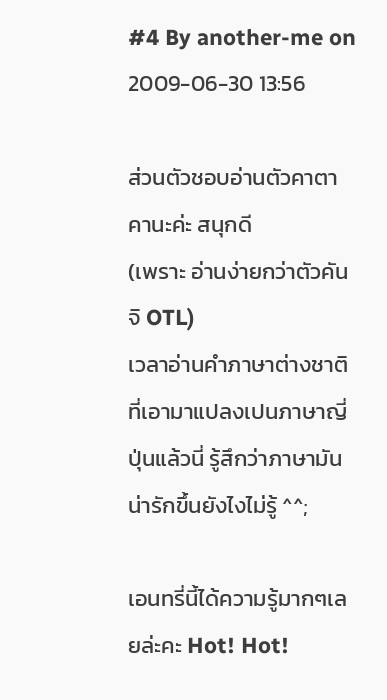#4 By another-me on 2009-06-30 13:56

ส่วนตัวชอบอ่านตัวคาตาคานะค่ะ สนุกดี
(เพราะ อ่านง่ายกว่าตัวคันจิ OTL)
เวลาอ่านคำภาษาต่างชาติที่เอามาแปลงเปนภาษาญี่ปุ่นแล้วนี่ รู้สึกว่าภาษามันน่ารักขึ้นยังไงไม่รู้ ^^;

เอนทรี่นี้ได้ความรู้มากๆเลยล่ะคะ Hot! Hot!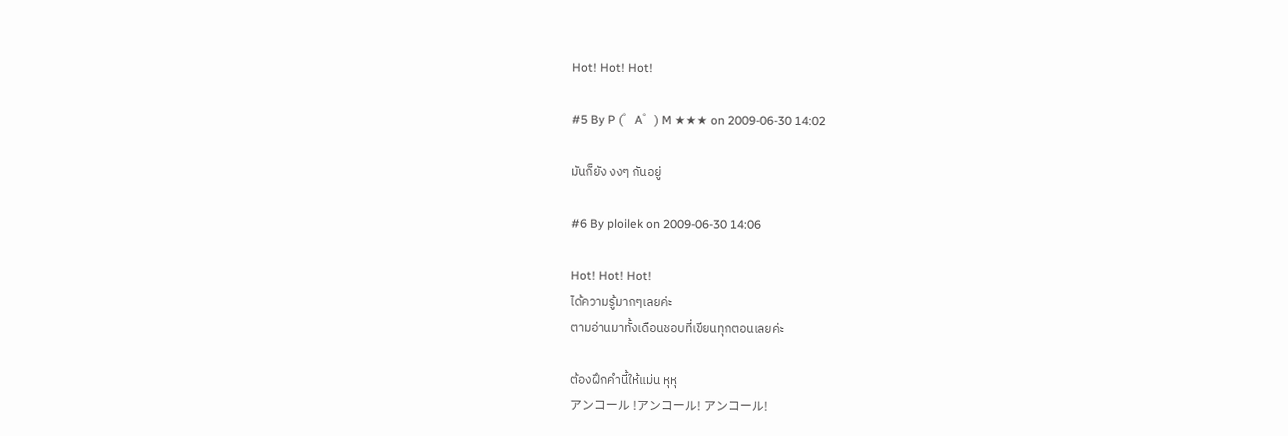Hot! Hot! Hot!

#5 By P (゜A゜) M ★★★ on 2009-06-30 14:02

มันก็ยัง งงๆ กันอยู่

#6 By ploilek on 2009-06-30 14:06

Hot! Hot! Hot!
ได้ความรู้มากๆเลยค่ะ
ตามอ่านมาทั้งเดือนชอบที่เขียนทุกตอนเลยค่ะ

ต้องฝึกคำนี้ให้แม่น หุหุ
アンコール !アンコール! アンコール!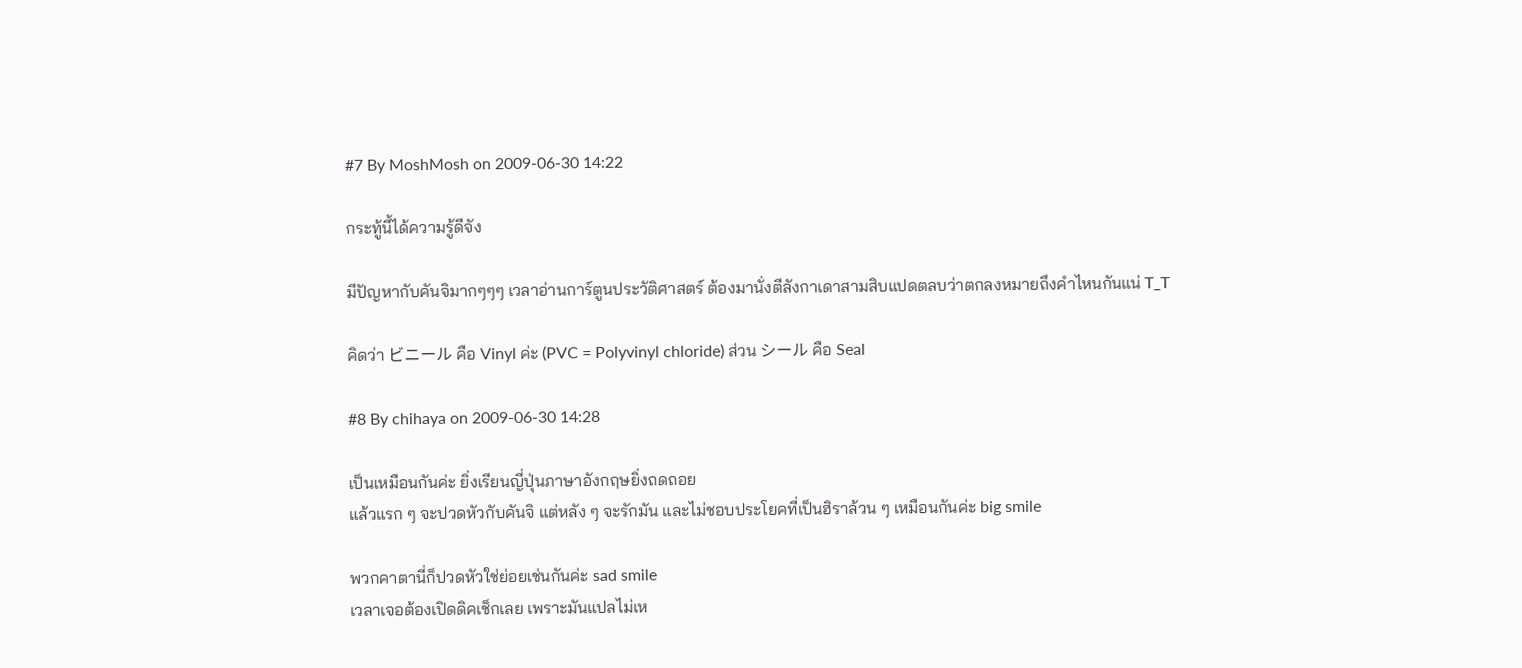#7 By MoshMosh on 2009-06-30 14:22

กระทู้นี้ได้ความรู้ดีจัง

มีปัญหากับคันจิมากๆๆๆ เวลาอ่านการ์ตูนประวัติศาสตร์ ต้องมานั่งตีลังกาเดาสามสิบแปดตลบว่าตกลงหมายถึงคำไหนกันแน่ T_T

คิดว่า ビニール คือ Vinyl ค่ะ (PVC = Polyvinyl chloride) ส่วน シール คือ Seal

#8 By chihaya on 2009-06-30 14:28

เป็นเหมือนกันค่ะ ยิ่งเรียนญี่ปุ่นภาษาอังกฤษยิ่งถดถอย
แล้วแรก ๆ จะปวดหัวกับคันจิ แต่หลัง ๆ จะรักมัน และไม่ชอบประโยคที่เป็นฮิราล้วน ๆ เหมือนกันค่ะ big smile

พวกคาตานี่ก็ปวดหัวใช่ย่อยเช่นกันค่ะ sad smile
เวลาเจอต้องเปิดดิคเช็กเลย เพราะมันแปลไม่เห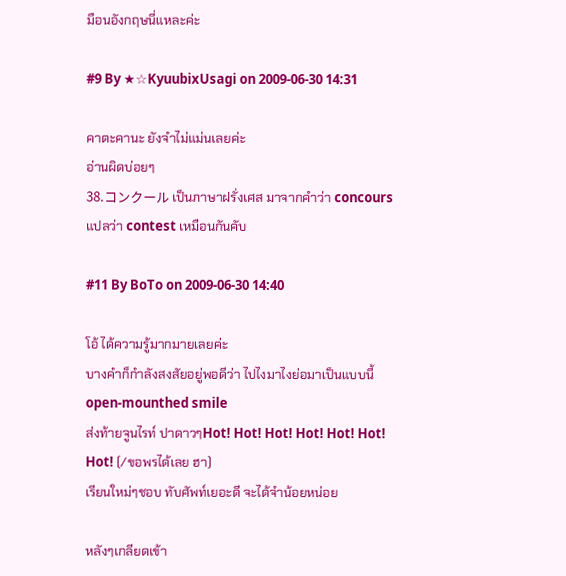มือนอังกฤษนี่แหละค่ะ

#9 By ★☆KyuubixUsagi on 2009-06-30 14:31

คาตะคานะ ยังจำไม่แม่นเลยค่ะ
อ่านผิดบ่อยๆ
38.コンクール เป็นภาษาฝรั่งเศส มาจากคำว่า concours แปลว่า contest เหมือนกันคับ

#11 By BoTo on 2009-06-30 14:40

โอ้ ได้ความรู้มากมายเลยค่ะ
บางคำก็กำลังสงสัยอยู่พอดีว่า ไปไงมาไงย่อมาเป็นแบบนี้open-mounthed smile
ส่งท้ายจูนไรท์ ปาดาวๆHot! Hot! Hot! Hot! Hot! Hot! Hot! (/ขอพรได้เลย ฮา)
เรียนใหม่ๆชอบ ทับศัพท์เยอะดี จะได้จำน้อยหน่อย

หลังๆเกลียดเข้า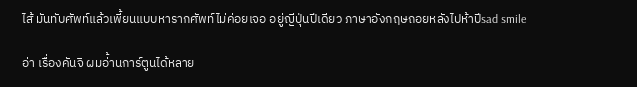ไส้ มันทับศัพท์แล้วเพี้ยนแบบหารากศัพท์ไม่ค่อยเจอ อยู่ญีปุ่นปีเดียว ภาษาอังกฤษถอยหลังไปห้าปีsad smile

อ่า เรื่องคันจิ ผมอ่้านการ์ตูนได้หลาย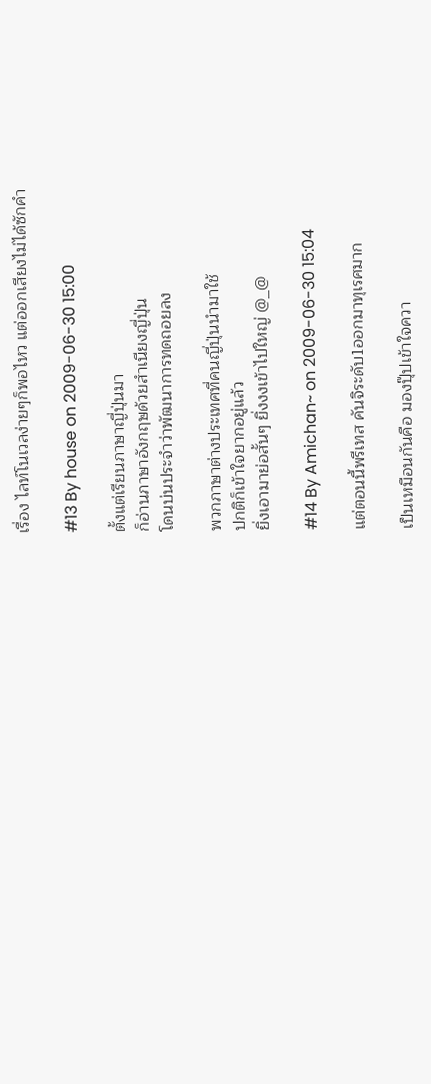เรื่อง ไลท์โนเวลง่ายๆก็พอไหว แต่ออกเสียงไม่ได้ซักคำ

#13 By house on 2009-06-30 15:00

ตั้งแต่เรียนภาษาญี่ปุ่นมา
ก็อ่านภาษาอังกฤษด้วยสำเนียงญี่ปุ่น
โดนบ่นประจำว่าพัฒนาการทดถอยลง

พวกภาษาต่างประเทศที่คนญี่ปุ่นนำมาใช้
ปกติก็เข้าใจยากอยู่แล้ว
ยิ่งเอามาย่อสั้นๆ ยิ่งงงเข้าไปใหญ่ @_@

#14 By Amichan~ on 2009-06-30 15:04

แต่ตอนนี้พรีเทส คันจิระดับ1ออกมาทุเรศมาก

เป็นเหมือนกันคือ มองปุ๊ปเข้าใจควา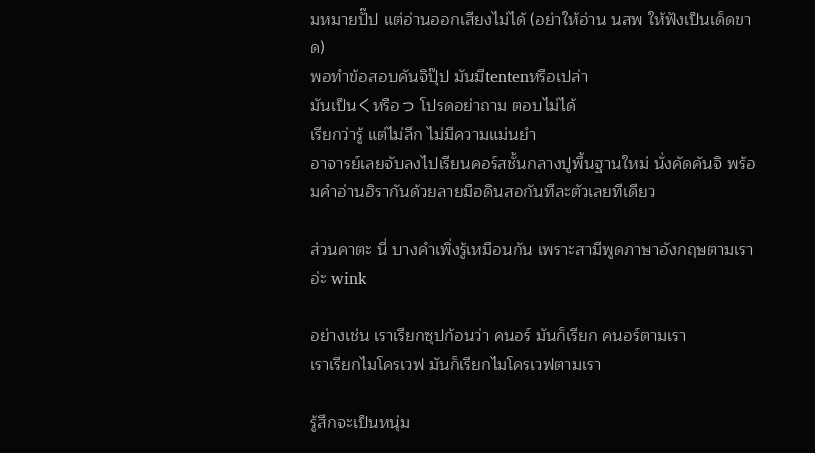มหมายปั๊ป แต่อ่านออกเสียงไม่ได้ (อย่าให้อ่าน นสพ ให้ฟังเป็นเด็ดขาด)
พอทำข้อสอบคันจิปุ๊ป มันมีtentenหรือเปล่า
มันเป็นくหรือっ โปรดอย่าถาม ตอบไม่ได้
เรียกว่ารู้ แต่ไม่ลึก ไม่มีความแม่นยำ
อาจารย์เลยจับลงไปเรียนคอร์สชั้นกลางปูพื้นฐานใหม่ นั่งคัดคันจิ พร้อมคำอ่านฮิรากันด้วยลายมือดินสอกันทีละตัวเลยทีเดียว

ส่วนคาตะ นี่ บางคำเพิ่งรู้เหมือนกัน เพราะสามีพูดภาษาอังกฤษตามเราอ่ะ wink

อย่างเช่น เราเรียกซุปก้อนว่า คนอร์ มันก็เรียก คนอร์ตามเรา
เราเรียกไมโครเวฟ มันก็เรียกไมโครเวฟตามเรา

รู้สึกจะเป็นหนุ่ม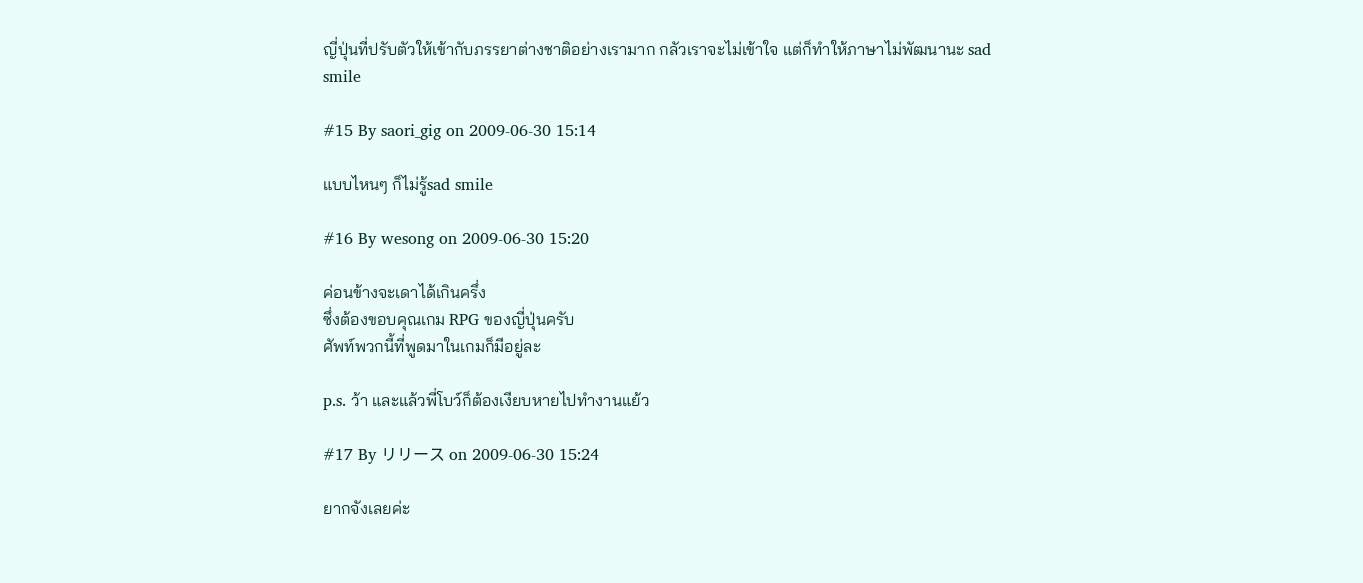ญี่ปุ่นที่ปรับตัวให้เข้ากับภรรยาต่างชาติอย่างเรามาก กลัวเราจะไม่เข้าใจ แต่ก็ทำให้ภาษาไม่พัฒนานะ sad smile

#15 By saori_gig on 2009-06-30 15:14

แบบไหนๆ ก็ไม่รู้sad smile

#16 By wesong on 2009-06-30 15:20

ค่อนข้างจะเดาได้เกินครึ่ง
ซึ่งต้องขอบคุณเกม RPG ของญี่ปุ่นครับ
ศัพท์พวกนี้ที่พูดมาในเกมก็มีอยู่ละ

p.s. ว้า และแล้วพี่โบว์ก็ต้องเงียบหายไปทำงานแย้ว

#17 By リリース on 2009-06-30 15:24

ยากจังเลยค่ะ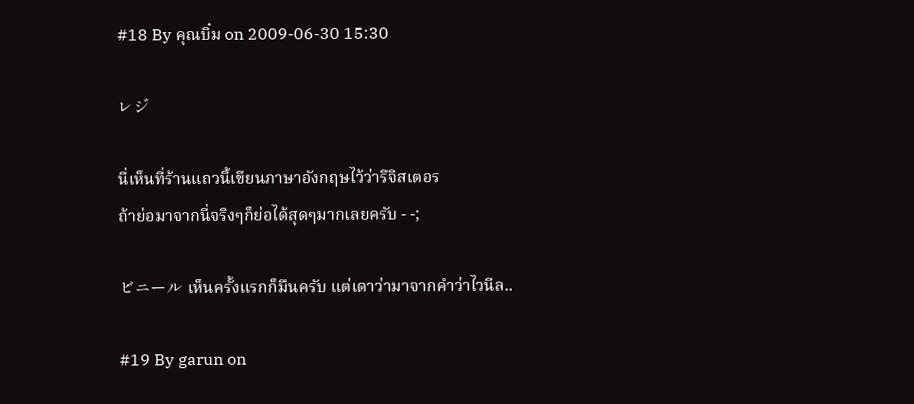#18 By คุณบิ๋ม on 2009-06-30 15:30

レジ

นี่เห็นที่ร้านแถวนี้เขียนภาษาอังกฤษไว้ว่ารีจิสเตอร
ถ้าย่อมาจากนี่จริงๆก็ย่อได้สุดๆมากเลยครับ - -;

ビニール เห็นครั้งแรกก็มึนครับ แต่เดาว่ามาจากคำว่าไวนีล..

#19 By garun on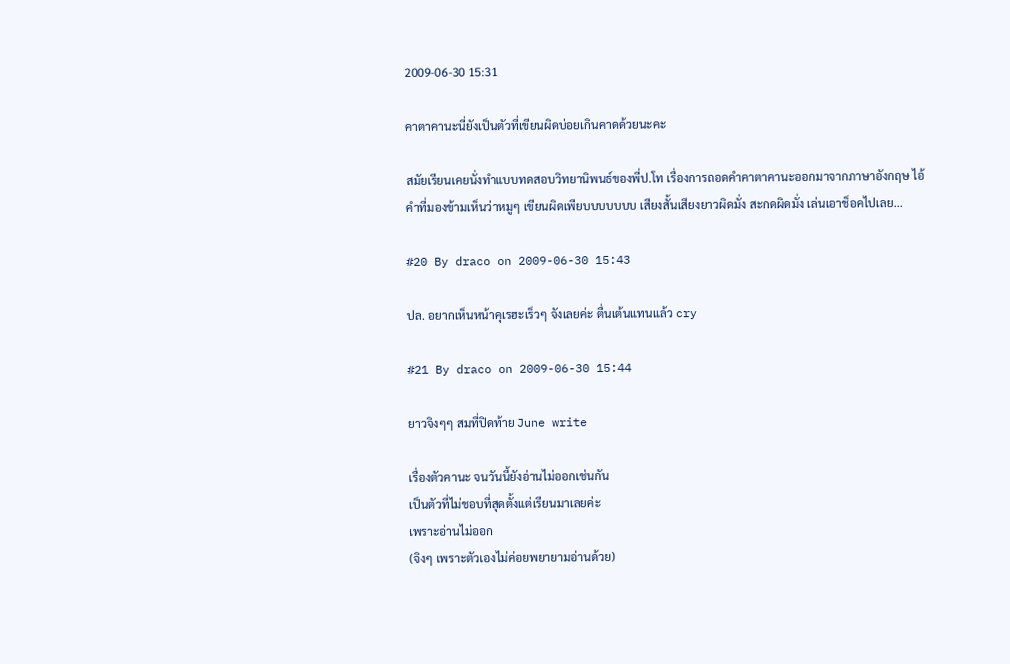2009-06-30 15:31

คาตาคานะนี่ยังเป็นตัวที่เขียนผิดบ่อยเกินคาดด้วยนะคะ

สมัยเรียนเคยนั่งทำแบบทดสอบวิทยานิพนธ์ของพี่ป.โท เรื่องการถอดคำคาตาคานะออกมาจากภาษาอังกฤษ ไอ้คำที่มองข้ามเห็นว่าหมูๆ เขียนผิดเพียบบบบบบบ เสียงสั้นเสียงยาวผิดมั่ง สะกดผิดมั่ง เล่นเอาช็อคไปเลย...

#20 By draco on 2009-06-30 15:43

ปล. อยากเห็นหน้าคุเรฮะเร็วๆ จังเลยค่ะ ตื่นเต้นแทนแล้ว cry

#21 By draco on 2009-06-30 15:44

ยาวจิงๆๆ สมที่ปิดท้าย June write

เรื่องตัวคานะ จนวันนี้ยังอ่านไม่ออกเช่นกัน
เป็นตัวที่ไม่ชอบที่สุดตั้งแต่เรียนมาเลยค่ะ
เพราะอ่านไม่ออก
(จิงๆ เพราะตัวเองไม่ค่อยพยายามอ่านด้วย)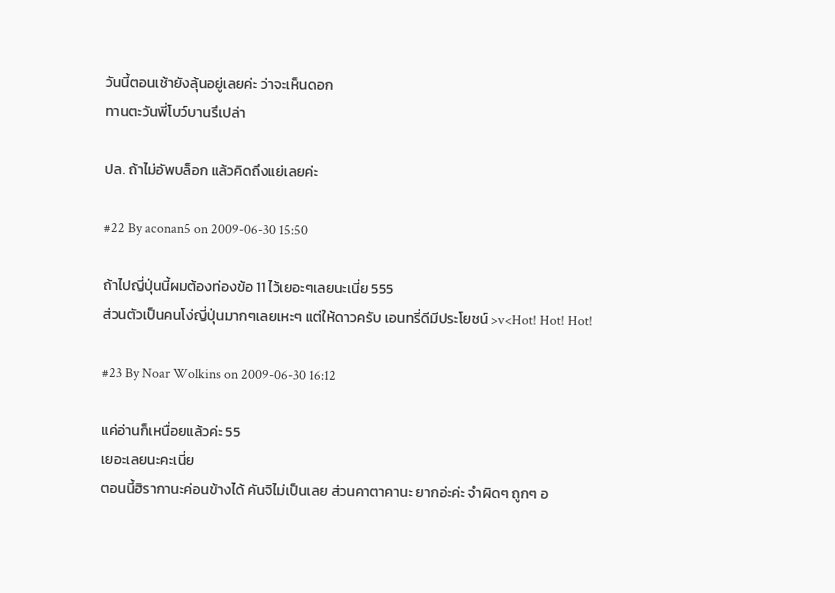วันนี้ตอนเช้ายังลุ้นอยู่เลยค่ะ ว่าจะเห็นดอก
ทานตะวันพี่โบว์บานรึเปล่า

ปล. ถ้าไม่อัพบล็อก แล้วคิดถึงแย่เลยค่ะ

#22 By aconan5 on 2009-06-30 15:50

ถ้าไปญี่ปุ่นนี้ผมต้องท่องข้อ 11 ไว้เยอะๆเลยนะเนี่ย 555
ส่วนตัวเป็นคนโง่ญี่ปุ่นมากๆเลยเหะๆ แต่ให้ดาวครับ เอนทรี่ดีมีประโยชน์ >v<Hot! Hot! Hot!

#23 By Noar Wolkins on 2009-06-30 16:12

แค่อ่านก็เหนื่อยแล้วค่ะ 55
เยอะเลยนะคะเนี่ย
ตอนนี้ฮิรากานะค่อนข้างได้ คันจิไม่เป็นเลย ส่วนคาตาคานะ ยากอ่ะค่ะ จำผิดๆ ถูกๆ อ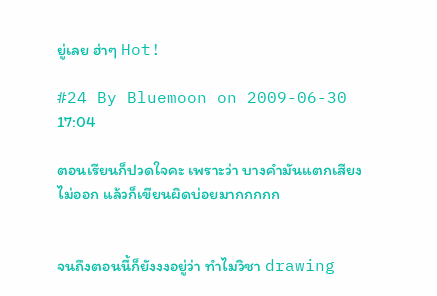ยู่เลย ฮ่าๆ Hot!

#24 By Bluemoon on 2009-06-30 17:04

ตอนเรียนก็ปวดใจคะ เพราะว่า บางคำมันแตกเสียงไม่ออก แล้วก็เขียนผิดบ่อยมากกกกก


จนถึงตอนนี้ก็ยังงงอยู่ว่า ทำไมวิชา drawing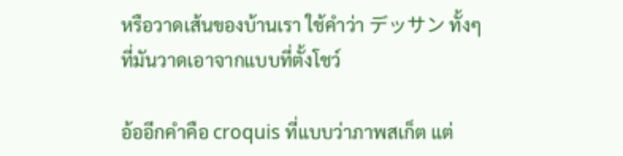หรือวาดเส้นของบ้านเรา ใช้คำว่า デッサン ทั้งๆ ที่มันวาดเอาจากแบบที่ตั้งโชว์

อ้ออีกคำคือ croquis ที่แบบว่าภาพสเก็ต แต่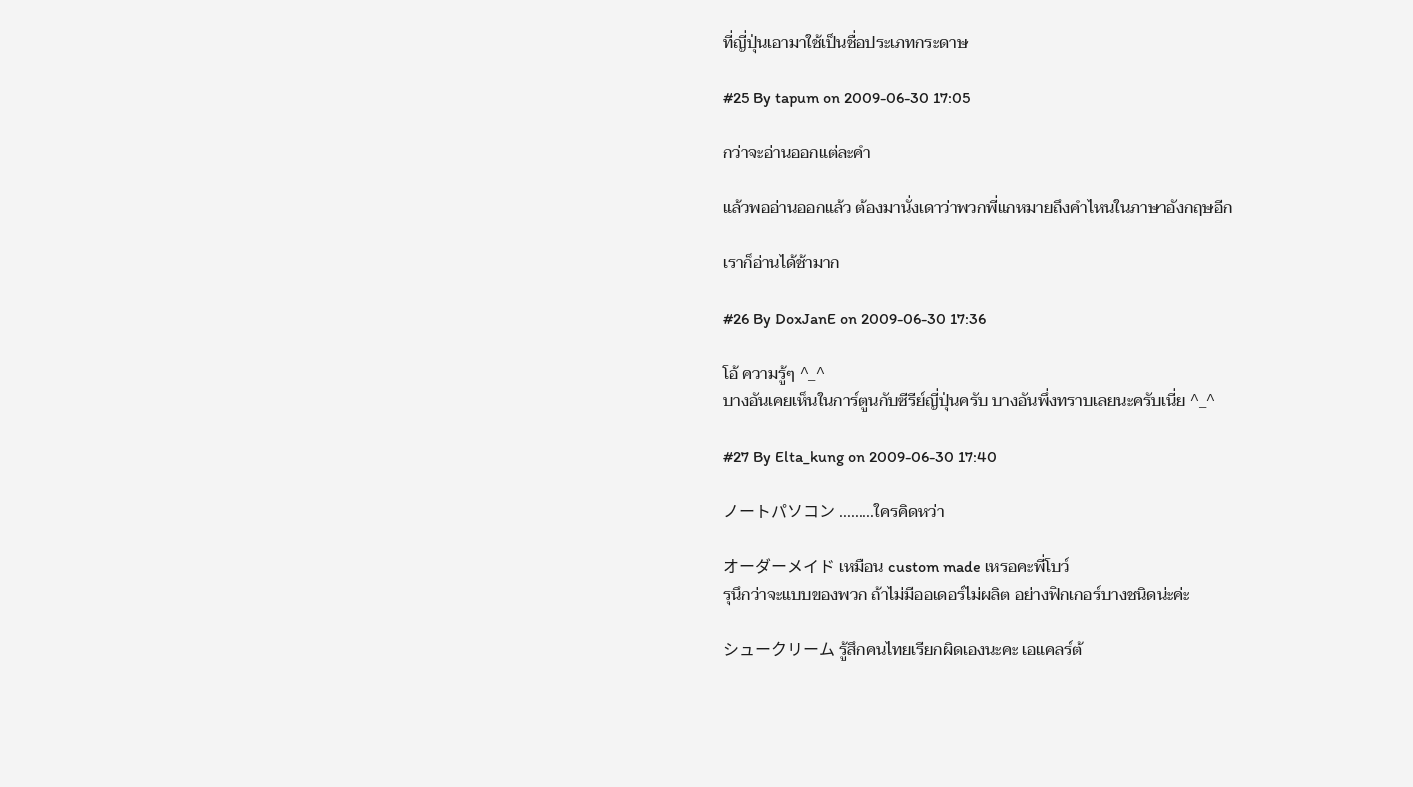ที่ญี่ปุ่นเอามาใช้เป็นชื่อประเภทกระดาษ

#25 By tapum on 2009-06-30 17:05

กว่าจะอ่านออกแต่ละคำ

แล้วพออ่านออกแล้ว ต้องมานั่งเดาว่าพวกพี่แกหมายถึงคำไหนในภาษาอังกฤษอีก

เราก็อ่านได้ช้ามาก

#26 By DoxJanE on 2009-06-30 17:36

โอ้ ความรู้ๆ ^_^
บางอันเคยเห็นในการ์ตูนกับซีรีย์ญี่ปุ่นครับ บางอันพึ่งทราบเลยนะครับเนี่ย ^_^

#27 By Elta_kung on 2009-06-30 17:40

ノートパソコン .........ใครคิดหว่า

オーダーメイド เหมือน custom made เหรอคะพี่โบว์
รุนึกว่าจะแบบของพวก ถ้าไม่มีออเดอร์ไม่ผลิต อย่างฟิกเกอร์บางชนิดน่ะค่ะ

シュークリーム รู้สึกคนไทยเรียกผิดเองนะคะ เอแคลร์ต้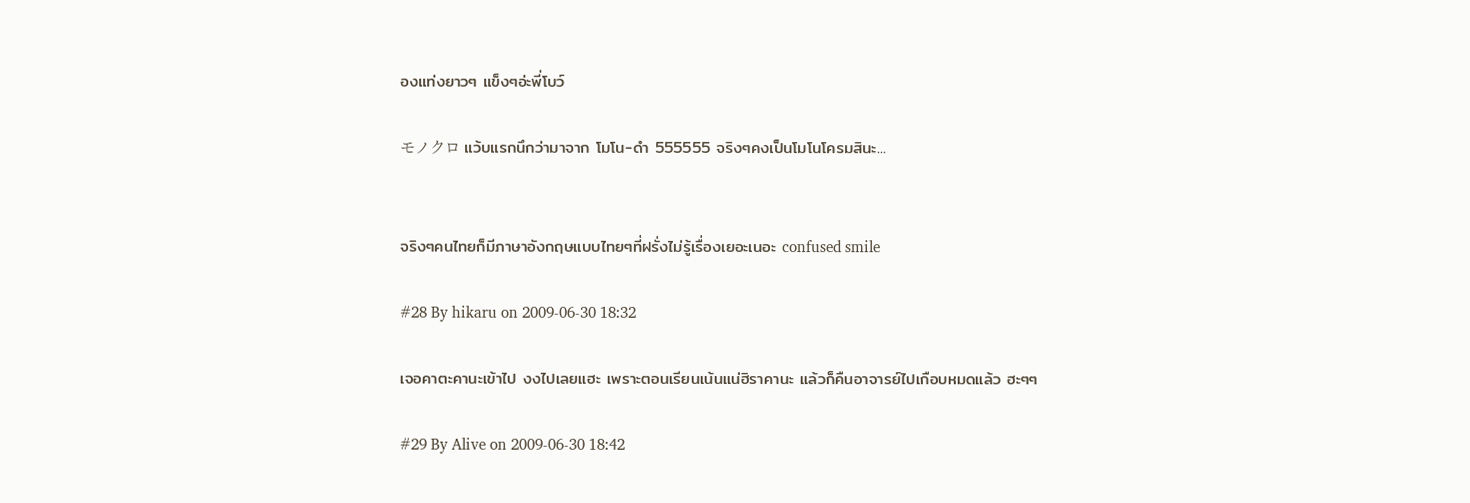องแท่งยาวๆ แข็งๆอ่ะพี่โบว์

モノクロ แว้บแรกนึกว่ามาจาก โมโน-ดำ 555555 จริงๆคงเป็นโมโนโครมสินะ...


จริงๆคนไทยก็มีภาษาอังกฤษแบบไทยๆที่ฝรั่งไม่รู้เรื่องเยอะเนอะ confused smile

#28 By hikaru on 2009-06-30 18:32

เจอคาตะคานะเข้าไป งงไปเลยแฮะ เพราะตอนเรียนเน้นแน่ฮิราคานะ แล้วก็คืนอาจารย์ไปเกือบหมดแล้ว ฮะๆๆ

#29 By Alive on 2009-06-30 18:42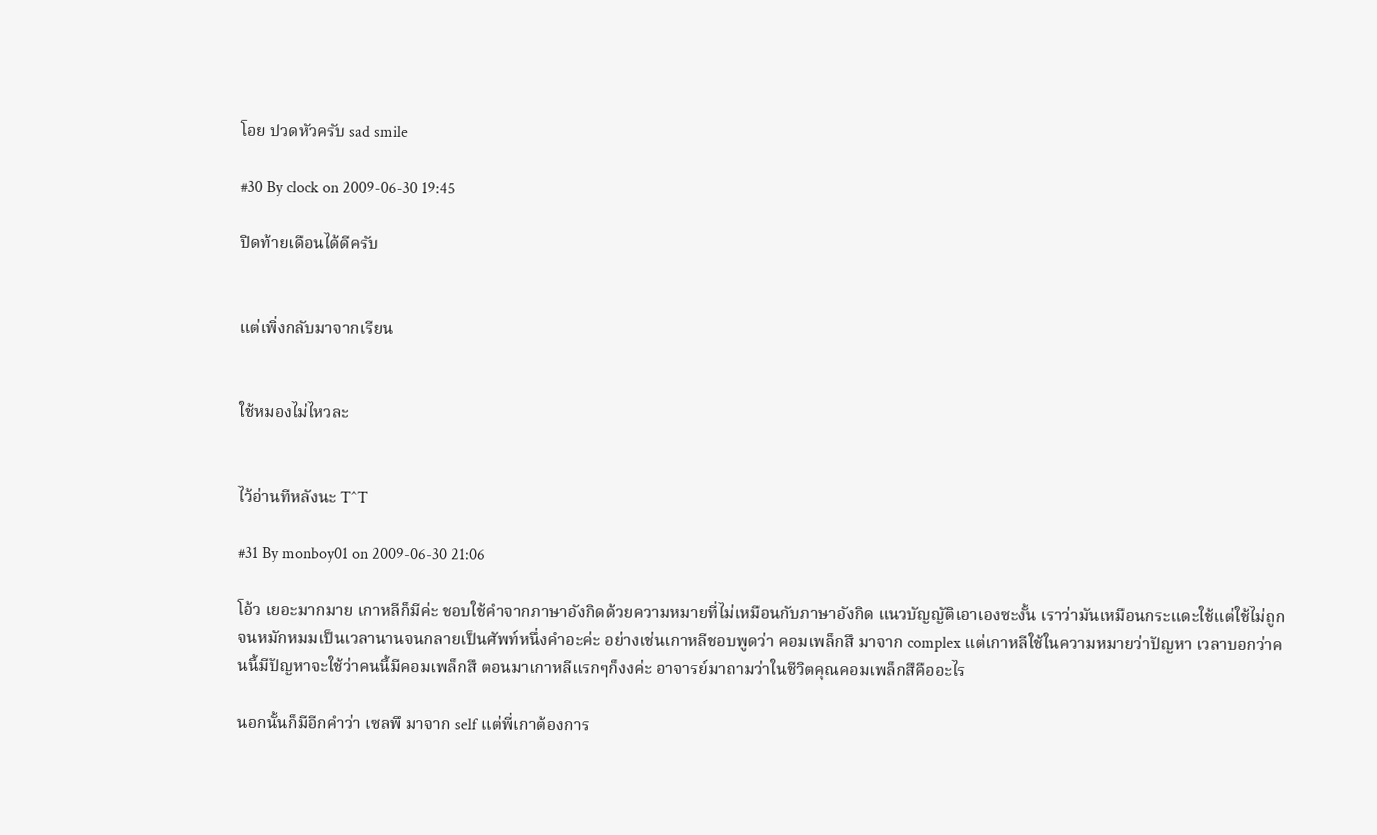โอย ปวดหัวครับ sad smile

#30 By clock on 2009-06-30 19:45

ปิดท้ายเดือนได้ดีครับ


แต่เพิ่งกลับมาจากเรียน


ใช้หมองไม่ไหวละ


ไว้อ่านทีหลังนะ T^T

#31 By monboy01 on 2009-06-30 21:06

โอ้ว เยอะมากมาย เกาหลีก็มีค่ะ ชอบใช้คำจากภาษาอังกิดด้วยความหมายที่ไม่เหมือนกับภาษาอังกิด แนวบัญญัติเอาเองซะงั้น เราว่ามันเหมือนกระแดะใช้แต่ใช้ไม่ถูกจนหมักหมมเป็นเวลานานจนกลายเป็นศัพท์หนึ่งคำอะค่ะ อย่างเช่นเกาหลีชอบพูดว่า คอมเพล็กสึ มาจาก complex แต่เกาหลีใช้ในความหมายว่าปัญหา เวลาบอกว่าคนนี้มีปัญหาจะใช้ว่าคนนี้มีคอมเพล็กสึ ตอนมาเกาหลีแรกๆก็งงค่ะ อาจารย์มาถามว่าในชีวิตคุณคอมเพล็กสึคืออะไร

นอกนั้นก็มีอีกคำว่า เซลพึ มาจาก self แต่พี่เกาต้องการ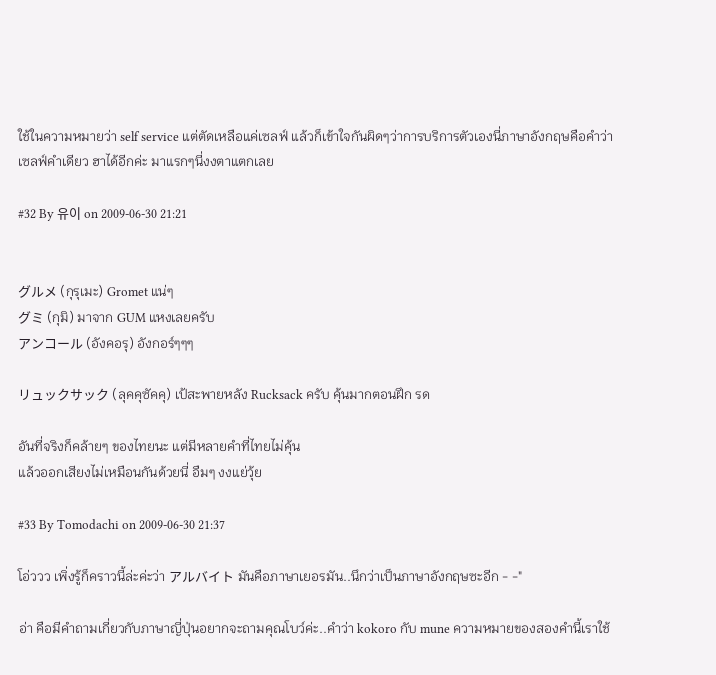ใช้ในความหมายว่า self service แต่ตัดเหลือแค่เซลฟ์ แล้วก็เข้าใจกันผิดๆว่าการบริการตัวเองนี่ภาษาอังกฤษคือคำว่าเซลฟ์คำเดียว ฮาได้อีกค่ะ มาแรกๆนี่งงตาแตกเลย

#32 By 유이 on 2009-06-30 21:21


グルメ (กุรุเมะ) Gromet แน่ๆ
グミ (กุมิ) มาจาก GUM แหงเลยครับ
アンコール (อังคอรุ) อังกอร์ๆๆๆ

リュックサック (ลุคคุซัคคุ) เป้สะพายหลัง Rucksack ครับ คุ้นมากตอนฝึก รด

อันที่จริงก็คล้ายๆ ของไทยนะ แต่มีหลายคำที่ไทยไม่คุ้น
แล้วออกเสียงไม่เหมือนกันด้วยนี่ อืมๆ งงแย่วุ้ย

#33 By Tomodachi on 2009-06-30 21:37

โอ่ววว เพิ่งรู้ก็คราวนี้ล่ะค่ะว่า アルバイト มันคือภาษาเยอรมัน..นึกว่าเป็นภาษาอังกฤษซะอีก - -"

อ่า คือมีคำถามเกี่ยวกับภาษาญี่ปุ่นอยากจะถามคุณโบว์ค่ะ..คำว่า kokoro กับ mune ความหมายของสองคำนี้เราใช้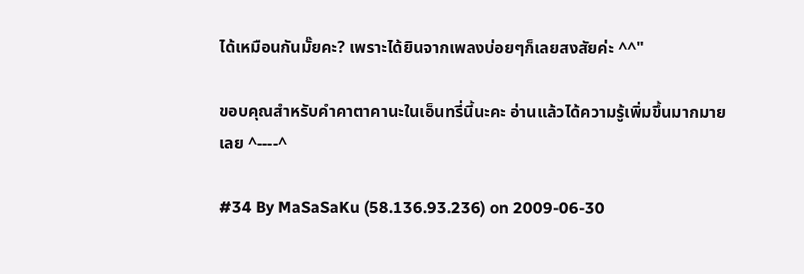ได้เหมือนกันมั๊ยคะ? เพราะได้ยินจากเพลงบ่อยๆก็เลยสงสัยค่ะ ^^"

ขอบคุณสำหรับคำคาตาคานะในเอ็นทรี่นี้นะคะ อ่านแล้วได้ความรู้เพิ่มขึ้นมากมายเลย ^----^

#34 By MaSaSaKu (58.136.93.236) on 2009-06-30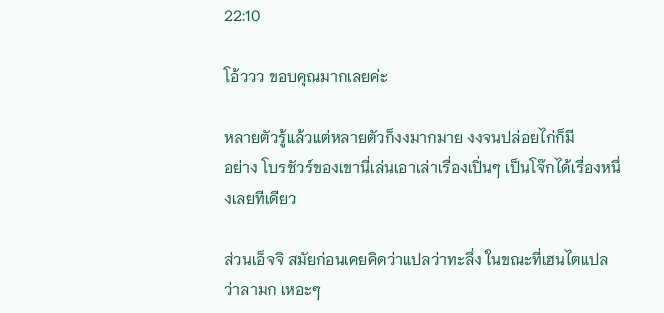22:10

โอ้ววว ขอบคุณมากเลยค่ะ

หลายตัวรู้แล้วแต่หลายตัวก็งงมากมาย งงจนปล่อยไก่ก็มี
อย่าง โบรชัวร์ของเขานี่เล่นเอาเล่าเรื่องเปิ่นๆ เป็นโจ๊กได้เรื่องหนึ่งเลยทีเดียว

ส่วนเอ็จจิ สมัยก่อนเคยคิดว่าแปลว่าทะลึ่ง ในขณะที่เฮนไตแปลว่าลามก เหอะๆ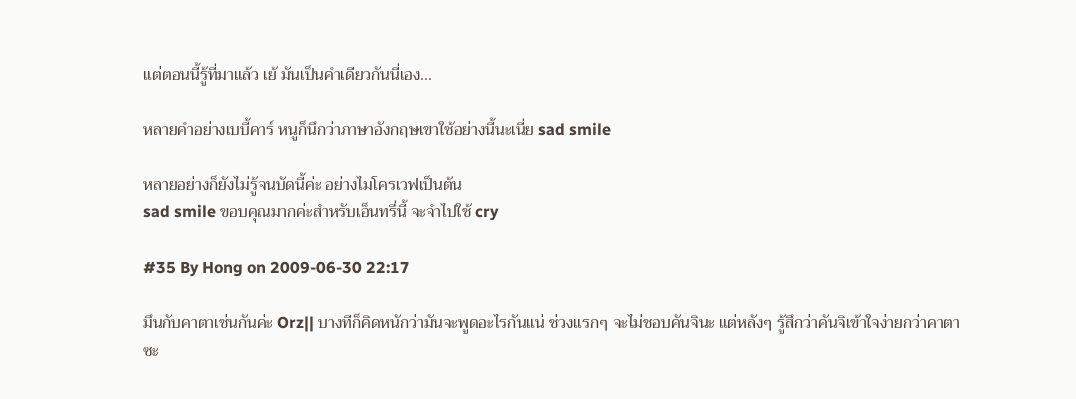แต่ตอนนี้รู้ที่มาแล้ว เย้ มันเป็นคำเดียวกันนี่เอง...

หลายคำอย่างเบบี้คาร์ หนูก็นึกว่าภาษาอังกฤษเขาใช้อย่างนี้นะเนี่ย sad smile

หลายอย่างก็ยังไม่รู้จนบัดนี้ค่ะ อย่างไมโครเวฟเป็นต้น
sad smile ขอบคุณมากค่ะสำหรับเอ็นทรี่นี้ จะจำไปใช้ cry

#35 By Hong on 2009-06-30 22:17

มึนกับคาตาเช่นกันค่ะ Orz|| บางทีก็คิดหนักว่ามันจะพูดอะไรกันแน่ ช่วงแรกๆ จะไม่ชอบคันจินะ แต่หลังๆ รู้สึกว่าคันจิเข้าใจง่ายกว่าคาตาซะ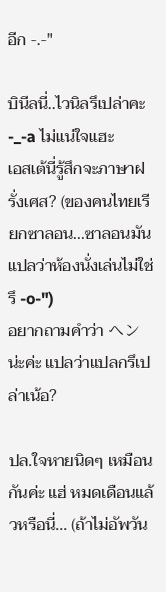อีก -.-"

บินีลนี่..ไวนิลรึเปล่าคะ -_-a ไม่แน่ใจแฮะ
เอสเต้นี่รู้สึกจะภาษาฝรั่งเศส? (ของคนไทยเรียกซาลอน...ซาลอนมันแปลว่าห้องนั่งเล่นไม่ใช่รึ -o-")
อยากถามคำว่า ヘン น่ะค่ะ แปลว่าแปลกรึเปล่าเน้อ?

ปล.ใจหายนิดๆ เหมือนกันค่ะ แฮ่ หมดเดือนแล้วหรือนี่... (ถ้าไม่อัพวัน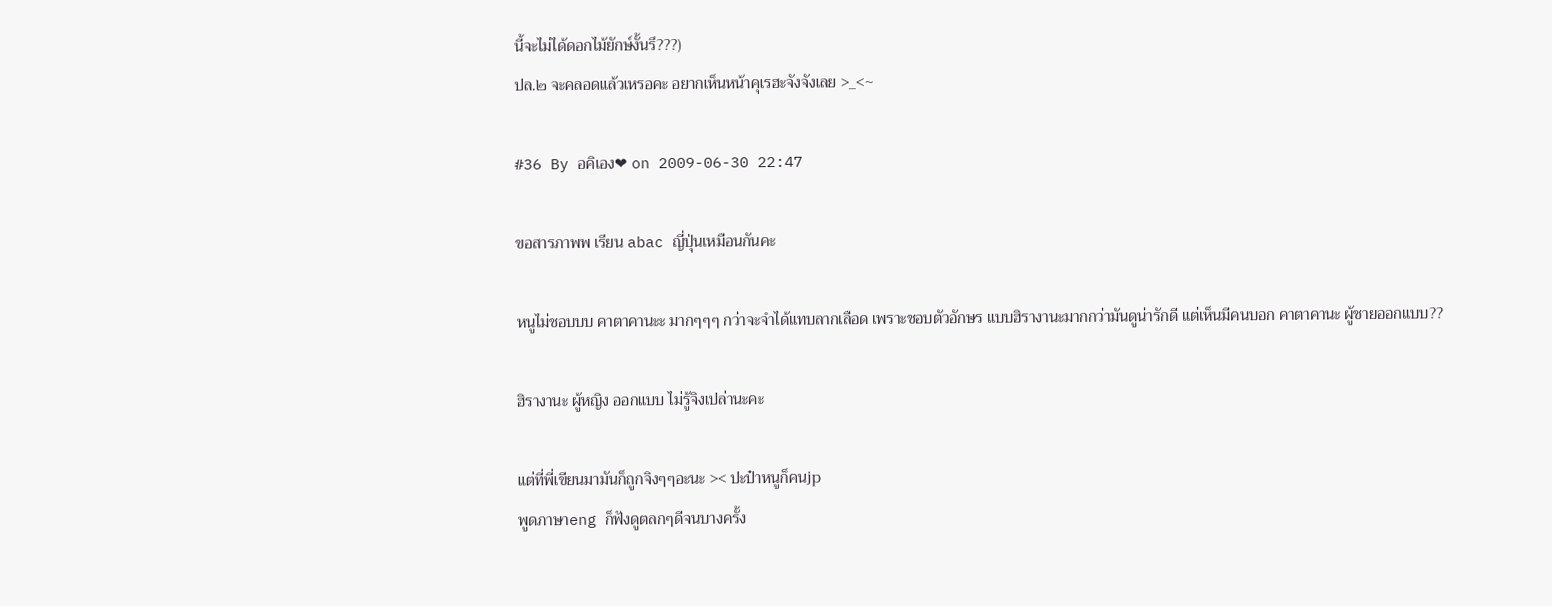นี้จะไม่ได้ดอกไม้ยักษ์งั้นรึ???)
ปล.๒ จะคลอดแล้วเหรอคะ อยากเห็นหน้าคุเรฮะจังจังเลย >_<~

#36 By อคิเอง❤ on 2009-06-30 22:47

ขอสารภาพพ เรียน abac ญี่ปุ่นเหมือนกันคะ

หนูไม่ชอบบบ คาตาคานะะ มากๆๆๆ กว่าจะจําได้แทบลากเลือด เพราะชอบตัวอักษร แบบฮิรางานะมากกว่ามันดูน่ารักดี แต่เห็นมีคนบอก คาตาคานะ ผู้ชายออกแบบ??

ฮิรางานะ ผู้หญิง ออกแบบ ไม่รู้จิงเปล่านะคะ

แต่ที่พี่เขียนมามันก็ถูกจิงๆๆอะนะ >< ปะป๋าหนูก็คนjp
พูดภาษาeng ก็ฟังดูตลกๆดีจนบางครั้ง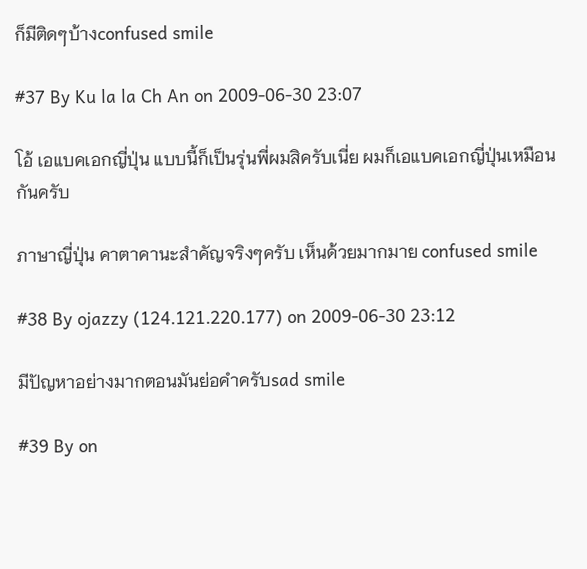ก็มีติดๆบ้างconfused smile

#37 By Ku la la Ch An on 2009-06-30 23:07

โอ้ เอแบคเอกญี่ปุ่น แบบนี้ก็เป็นรุ่นพี่ผมสิครับเนี่ย ผมก็เอแบคเอกญี่ปุ่นเหมือนกันครับ

ภาษาญี่ปุ่น คาตาคานะสำคัญจริงๆครับ เห็นด้วยมากมาย confused smile

#38 By ojazzy (124.121.220.177) on 2009-06-30 23:12

มีปัญหาอย่างมากตอนมันย่อคำครับsad smile

#39 By on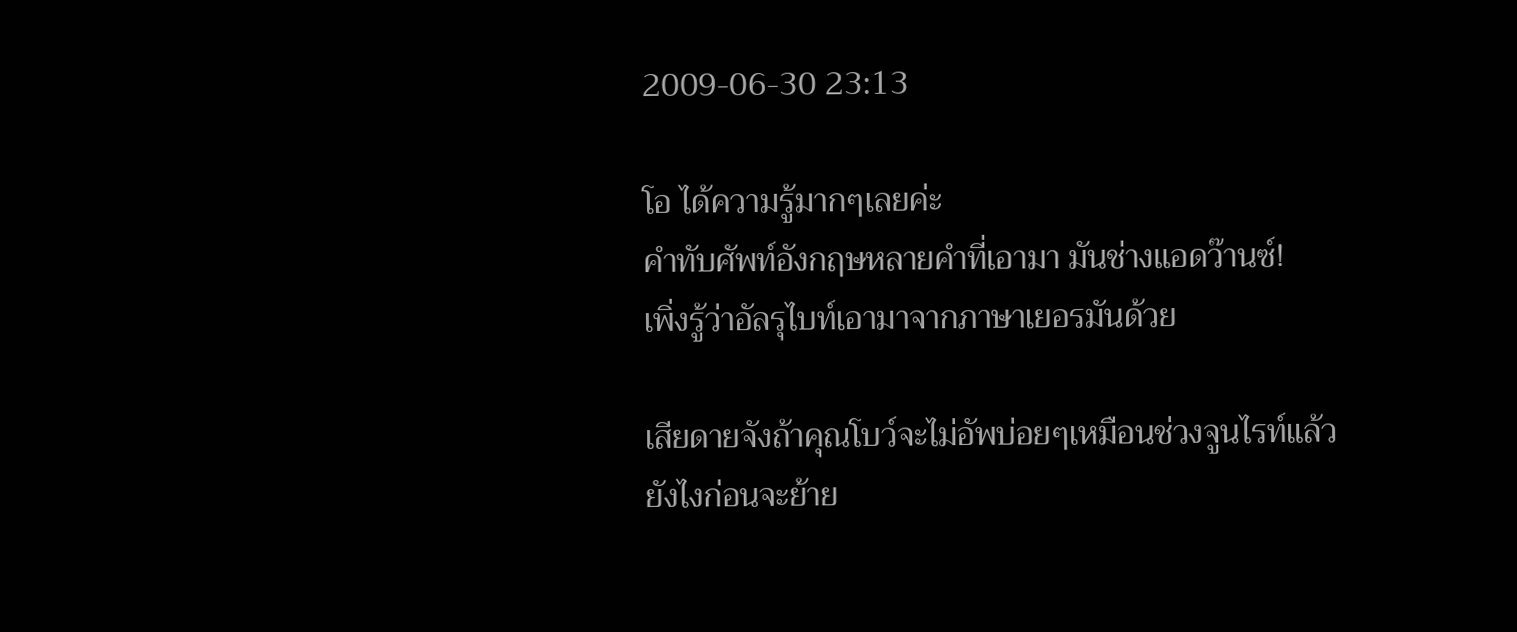2009-06-30 23:13

โอ ได้ความรู้มากๆเลยค่ะ
คำทับศัพท์อังกฤษหลายคำที่เอามา มันช่างแอดว๊านซ์!
เพิ่งรู้ว่าอัลรุไบท์เอามาจากภาษาเยอรมันด้วย

เสียดายจังถ้าคุณโบว์จะไม่อัพบ่อยๆเหมือนช่วงจูนไรท์แล้ว
ยังไงก่อนจะย้าย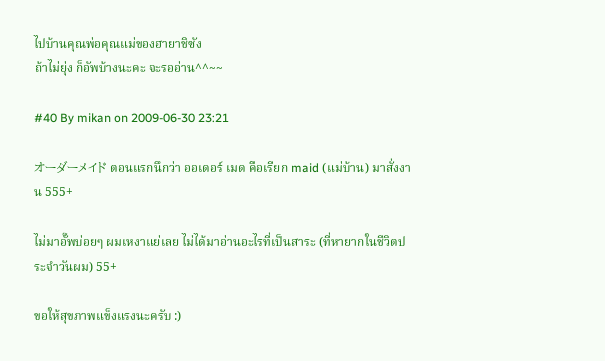ไปบ้านคุณพ่อคุณแม่ของฮายาชิซัง
ถ้าไม่ยุ่ง ก็อัพบ้างนะคะ จะรออ่าน^^~~

#40 By mikan on 2009-06-30 23:21

オーダーメイド ตอนแรกนึกว่า ออเดอร์ เมด คือเรียก maid (แม่บ้าน) มาสั่งงาน 555+

ไม่มาอั๊พบ่อยๆ ผมเหงาแย่เลย ไม่ได้มาอ่านอะไรที่เป็นสาระ (ที่หายากในชีวิตประจำวันผม) 55+

ขอให้สุขภาพแข็งแรงนะครับ :)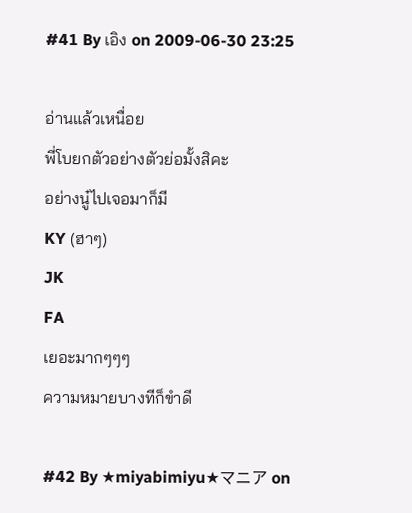#41 By เอิง on 2009-06-30 23:25

อ่านแล้วเหนื่อย
พี่โบยกตัวอย่างตัวย่อมั้งสิคะ
อย่างนู๋ไปเจอมาก็มี
KY (ฮาๆ)
JK
FA
เยอะมากๆๆๆ
ความหมายบางทีก็ขำดี

#42 By ★miyabimiyu★マニア on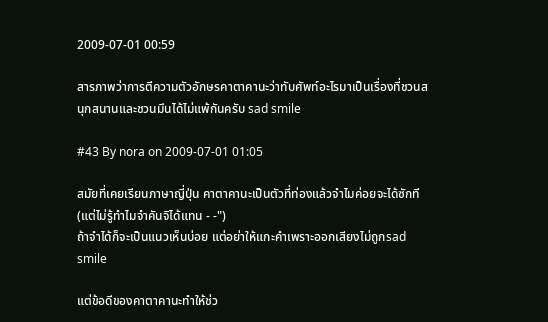2009-07-01 00:59

สารภาพว่าการตีความตัวอักษรคาตาคานะว่าทับศัพท์อะไรมาเป็นเรื่องที่ชวนสนุกสนานและชวนมึนได้ไม่แพ้กันครับ sad smile

#43 By nora on 2009-07-01 01:05

สมัยที่เคยเรียนภาษาญี่ปุ่น คาตาคานะเป็นตัวที่ท่องแล้วจำไมค่อยจะได้ซักที(แต่ไม่รู้ทำไมจำคันจิได้แทน - -")
ถ้าจำได้ก็จะเป็นแนวเห็นบ่อย แต่อย่าให้แกะคำเพราะออกเสียงไม่ถูกsad smile

แต่ข้อดีของคาตาคานะทำให้ช่ว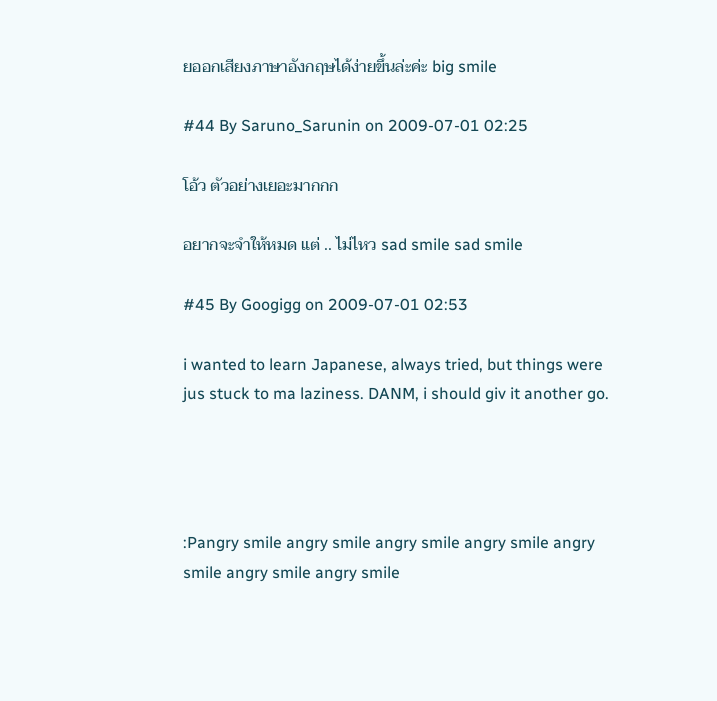ยออกเสียงภาษาอังกฤษได้ง่ายขึ้นล่ะค่ะ big smile

#44 By Saruno_Sarunin on 2009-07-01 02:25

โอ้ว ตัวอย่างเยอะมากกก

อยากจะจำให้หมด แต่ .. ไม่ไหว sad smile sad smile

#45 By Googigg on 2009-07-01 02:53

i wanted to learn Japanese, always tried, but things were jus stuck to ma laziness. DANM, i should giv it another go.




:Pangry smile angry smile angry smile angry smile angry smile angry smile angry smile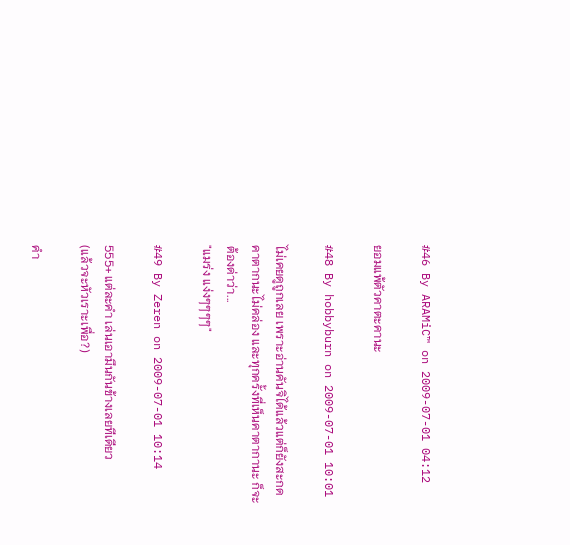#46 By ARAMiC™ on 2009-07-01 04:12

ยอมแพ้ตัวคาตะคานะ

#48 By hobbyburn on 2009-07-01 10:01

ไม่เคยดูถูกเลย เพราะอ่านคันจิได้แล้วแต่ก็ยังสะกดคาตากนะไม่คล่อง และทุกครั้งที่เห็นคาตากานะ ก็จะต้องด่าว่า...
"แมร่ง แง่งๆๆๆๆ"

#49 By Zeren on 2009-07-01 10:14

555+ แต่ละคำ เล่นเอามึนกันข้างเลยทีเดียว
(แล้วจะหัวเราะเพื่อ?)

คำ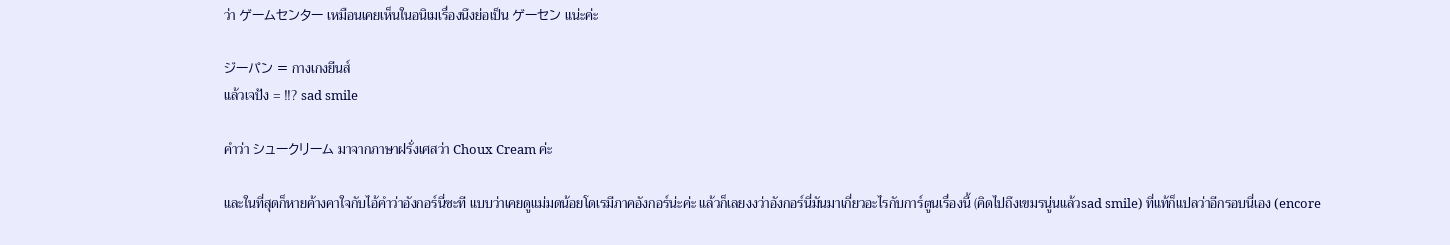ว่า ゲームセンター เหมือนเคยเห็นในอนิเมเรื่องนึงย่อเป็น ゲーセン แน่ะค่ะ

ジーパン = กางเกงยีนส์
แล้วเจปัง = !!? sad smile

คำว่า シュークリーム มาจากภาษาฝรั่งเศสว่า Choux Cream ค่ะ

และในที่สุดก็หายค้างคาใจกับไอ้คำว่าอังกอร์นี่ซะที แบบว่าเคยดูแม่มดน้อยโดเรมีภาคอังกอร์น่ะค่ะ แล้วก็เลยงงว่าอังกอร์นี่มันมาเกี่ยวอะไรกับการ์ตูนเรื่องนี้ (คิดไปถึงเขมรนู่นแล้วsad smile) ที่แท้ก็แปลว่าอีกรอบนี่เอง (encore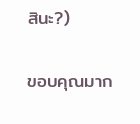สินะ?)

ขอบคุณมาก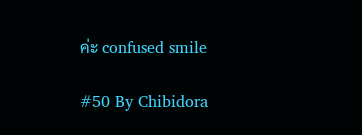ค่ะ confused smile

#50 By Chibidora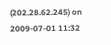(202.28.62.245) on 2009-07-01 11:32